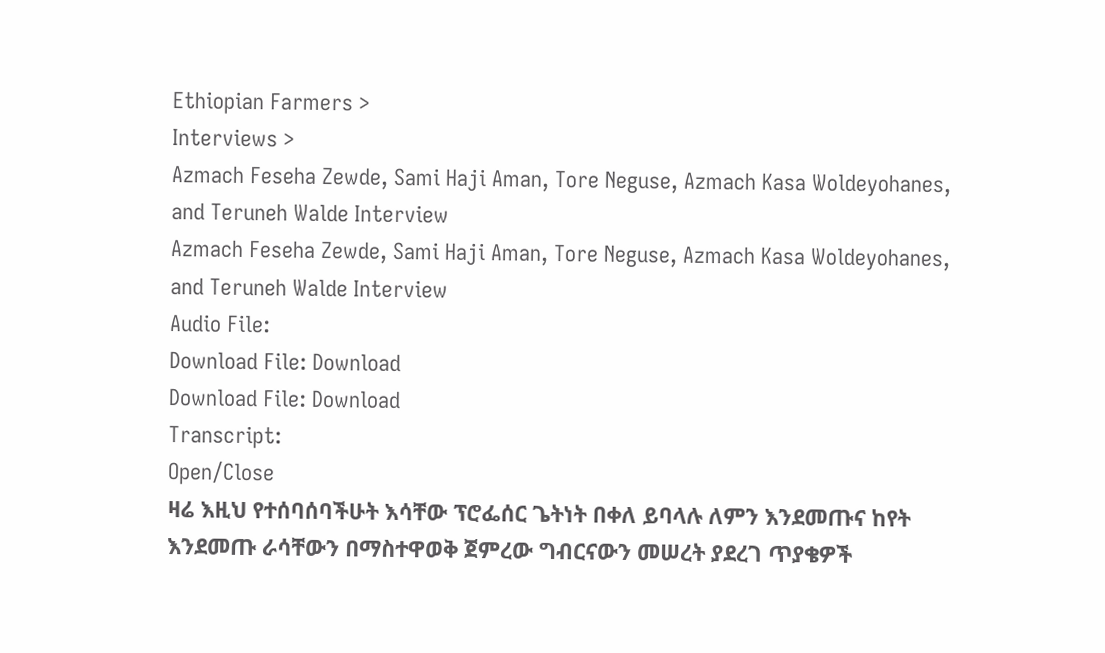Ethiopian Farmers >
Interviews >
Azmach Feseha Zewde, Sami Haji Aman, Tore Neguse, Azmach Kasa Woldeyohanes, and Teruneh Walde Interview
Azmach Feseha Zewde, Sami Haji Aman, Tore Neguse, Azmach Kasa Woldeyohanes, and Teruneh Walde Interview
Audio File:
Download File: Download
Download File: Download
Transcript:
Open/Close
ዛሬ እዚህ የተሰባሰባችሁት እሳቸው ፕሮፌሰር ጌትነት በቀለ ይባላሉ ለምን እንደመጡና ከየት እንደመጡ ራሳቸውን በማስተዋወቅ ጀምረው ግብርናውን መሠረት ያደረገ ጥያቄዎች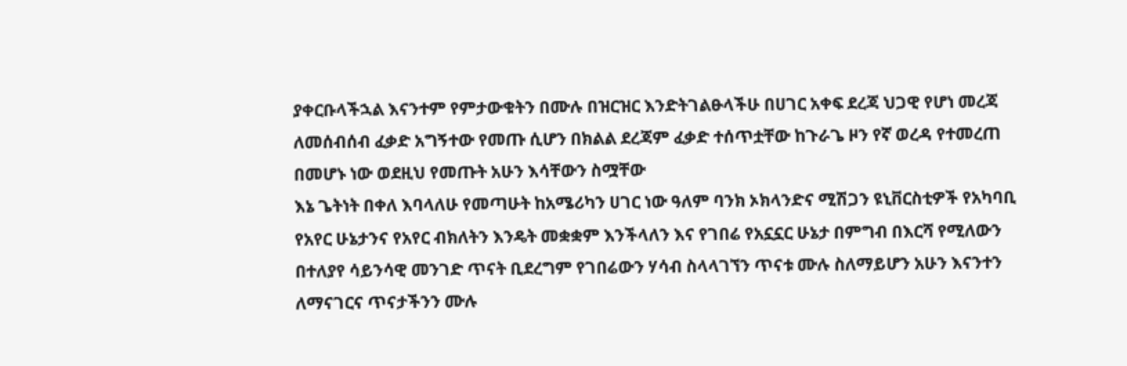ያቀርቡላችኋል እናንተም የምታውቁትን በሙሉ በዝርዝር እንድትገልፁላችሁ በሀገር አቀፍ ደረጃ ህጋዊ የሆነ መረጃ ለመሰብሰብ ፈቃድ አግኝተው የመጡ ሲሆን በክልል ደረጃም ፈቃድ ተሰጥቷቸው ከጉራጌ ዞን የኛ ወረዳ የተመረጠ በመሆኑ ነው ወደዚህ የመጡት አሁን እሳቸውን ስሟቸው
እኔ ጌትነት በቀለ እባላለሁ የመጣሁት ከአሜሪካን ሀገር ነው ዓለም ባንክ ኦክላንድና ሚሽጋን ዩኒቨርስቲዎች የአካባቢ የአየር ሁኔታንና የአየር ብክለትን እንዴት መቋቋም እንችላለን እና የገበሬ የአኗኗር ሁኔታ በምግብ በእርሻ የሚለውን በተለያየ ሳይንሳዊ መንገድ ጥናት ቢደረግም የገበሬውን ሃሳብ ስላላገኘን ጥናቱ ሙሉ ስለማይሆን አሁን እናንተን ለማናገርና ጥናታችንን ሙሉ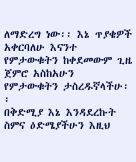ለማድረግ ነው፡፡ እኔ ጥያቄዎች አቀርባለሁ እናንተ የምታውቁትን ከቀደመውም ጊዜ ጀምሮ አስከአሁን የምታውቁትን ታስረዱኛላችሁ፡፡
በቅድሚያ እኔ እንዳደረኩት ስምና ዕድሜያችሁን እዚህ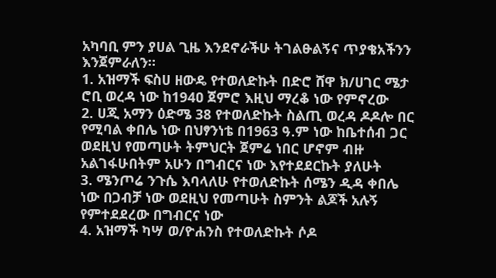አካባቢ ምን ያሀል ጊዜ እንደኖራችሁ ትገልፁልኝና ጥያቄአችንን እንጀምራለን፡፡
1. አዝማች ፍስሀ ዘውዴ የተወለድኩት በድሮ ሸዋ ክ/ሀገር ሜታ ሮቢ ወረዳ ነው ከ194ዐ ጀምሮ እዚህ ማረቆ ነው የምኖረው
2. ሀጂ አማን ዕድሜ 38 የተወለድኩት ስልጢ ወረዳ ዶዶሎ በር የሚባል ቀበሌ ነው በህፃንነቴ በ1963 ዓ.ም ነው ከቤተሰብ ጋር ወደዚህ የመጣሁት ትምህርት ጀምሬ ነበር ሆኖም ብዙ አልገፋሁበትም አሁን በግብርና ነው እየተደደርኩት ያለሁት
3. ሜንጦሬ ንጉሴ እባላለሁ የተወለድኩት ሰሜን ዲዳ ቀበሌ ነው በጋብቻ ነው ወደዚህ የመጣሁት ስምንት ልጆች አሉኝ የምተደደረው በግብርና ነው
4. አዝማች ካሣ ወ/ዮሐንስ የተወለድኩት ሶዶ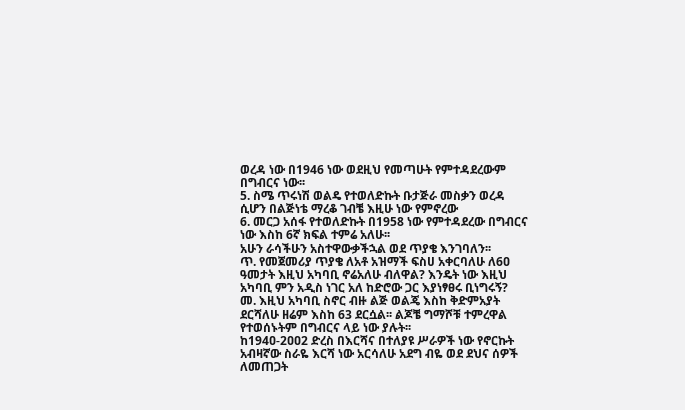ወረዳ ነው በ1946 ነው ወደዚህ የመጣሁት የምተዳደረውም በግብርና ነው፡፡
5. ስሜ ጥሩነሽ ወልዴ የተወለድኩት ቡታጅራ መስቃን ወረዳ ሲሆን በልጅነቴ ማረቆ ገብቼ እዚሁ ነው የምኖረው
6. መርጋ አሰፋ የተወለድኩት በ1958 ነው የምተዳደረው በግብርና ነው እስከ 6ኛ ክፍል ተምሬ አለሁ፡፡
አሁን ራሳችሁን አስተዋውቃችኋል ወደ ጥያቄ እንገባለን፡፡
ጥ. የመጀመሪያ ጥያቄ ለአቶ አዝማች ፍስሀ አቀርባለሁ ለ6ዐ ዓመታት እዚህ አካባቢ ኖሬአለሁ ብለዋል? እንዴት ነው እዚህ አካባቢ ምን አዲስ ነገር አለ ከድሮው ጋር እያነፃፀሩ ቢነግሩኝ?
መ. እዚህ አካባቢ ስኖር ብዙ ልጅ ወልጄ እስከ ቅድምአያት ደርሻለሁ ዘሬም እስከ 63 ደርሷል፡፡ ልጆቼ ግማሾቹ ተምረዋል የተወሰኑትም በግብርና ላይ ነው ያሉት፡፡
ከ194ዐ-2ዐዐ2 ድረስ በእርሻና በተለያዩ ሥራዎች ነው የኖርኩት አብዛኛው ስራዬ እርሻ ነው አርሳለሁ አደግ ብዬ ወደ ደህና ሰዎች ለመጠጋት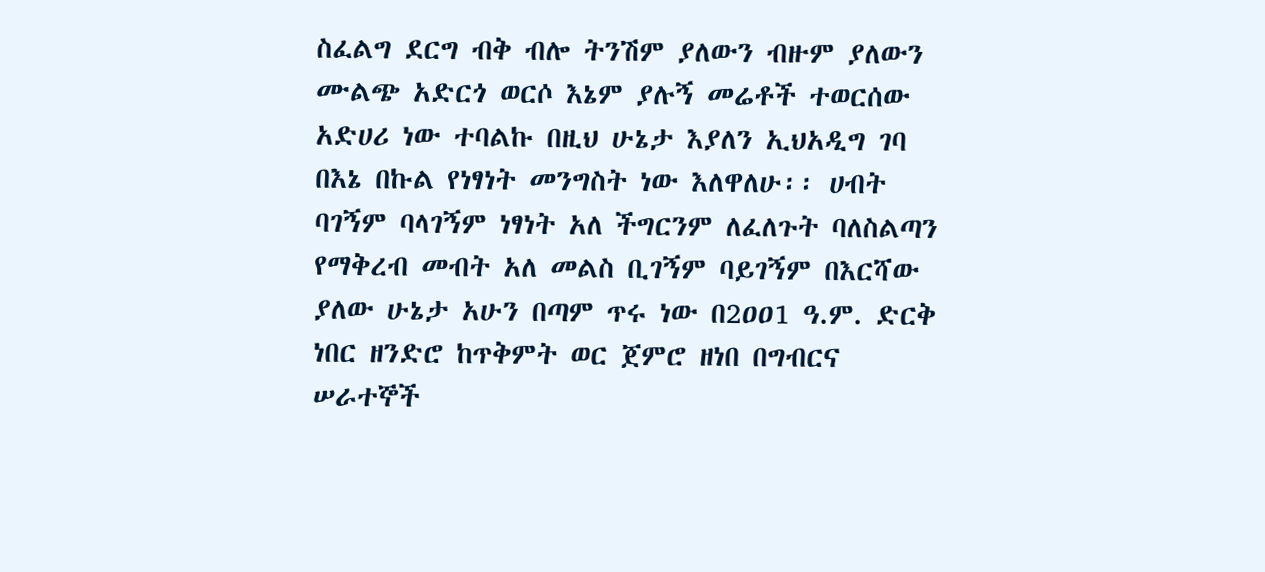ስፈልግ ደርግ ብቅ ብሎ ትንሽም ያለውን ብዙም ያለውን ሙልጭ አድርጎ ወርሶ እኔም ያሉኝ መሬቶች ተወርሰው አድሀሪ ነው ተባልኩ በዚህ ሁኔታ እያለን ኢህአዲግ ገባ በእኔ በኩል የነፃነት መንግስት ነው እለዋለሁ፡፡ ሀብት ባገኝም ባላገኝም ነፃነት አለ ችግርንም ለፈለጉት ባለስልጣን የማቅረብ መብት አለ መልስ ቢገኝም ባይገኝም በእርሻው ያለው ሁኔታ አሁን በጣም ጥሩ ነው በ2ዐዐ1 ዓ.ም. ድርቅ ነበር ዘንድሮ ከጥቅምት ወር ጀምሮ ዘነበ በግብርና ሠራተኞች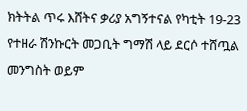ክትትል ጥሩ እሸትና ቃሪያ አግኝተናል የካቲት 19-23 የተዘራ ሽንኩርት መጋቢት ግማሽ ላይ ደርሶ ተሸጧል መንግስት ወይም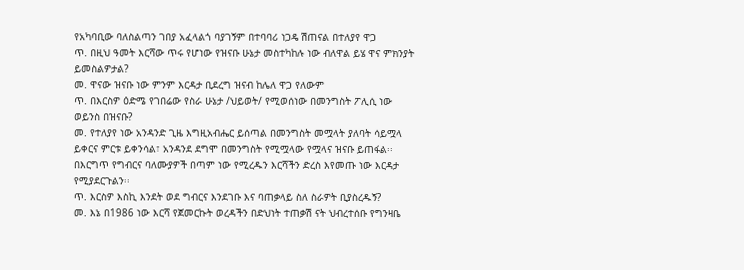የአካባቢው ባለስልጣን ገበያ አፈላልጎ ባያገኝም በተባባሪ ነጋዴ ሽጠናል በተለያየ ዋጋ
ጥ. በዚህ ዓመት እርሻው ጥሩ የሆነው የዝናቡ ሁኔታ መስተካከሉ ነው ብለዋል ይሄ ዋና ምክንያት ይመስልዎታል?
መ. ዋናው ዝናቡ ነው ምንም እርዳታ ቢደረግ ዝናብ ከሌለ ዋጋ የለውም
ጥ. በእርስዎ ዕድሜ የገበሬው የስራ ሁኔታ /ህይወት/ የሚወሰነው በመንግስት ፖሊሲ ነው ወይንስ በዝናቡ?
መ. የተለያየ ነው አንዳንድ ጊዜ እግዚአብሔር ይሰጣል በመንግስት መሟላት ያለባት ሳይሟላ ይቀርና ምርቱ ይቀንሳል፣ አንዳንደ ደግሞ በመንግስት የሚሟላው የሟላና ዝናቡ ይጠፋል፡፡ በእርግጥ የግብርና ባለሙያዎች በጣም ነው የሚረዱን እርሻችን ድረስ እየመጡ ነው እርዳታ የሚያደርጉልን፡፡
ጥ. እርስዎ እስኪ እንደት ወደ ግብርና እንደገቡ እና ባጠቃላይ ስለ ስራዎት ቢያስረዱኝ?
መ. እኔ በ1986 ነው እርሻ የጀመርኩት ወረዳችን በድህነት ተጠቃሽ ናት ህብረተሰቡ የግንዛቤ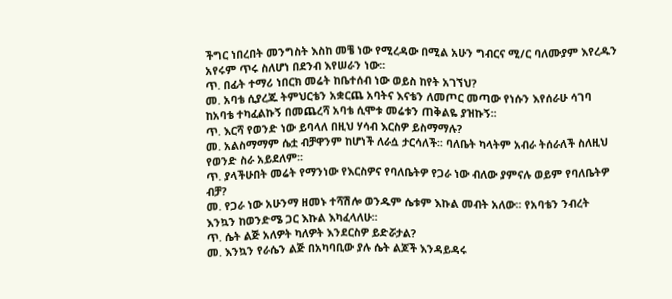ችግር ነበረበት መንግስት እስከ መቼ ነው የሚረዳው በሚል አሁን ግብርና ሚ/ር ባለሙያም እየረዱን አየሩም ጥሩ ስለሆነ በደንብ እየሠራን ነው፡፡
ጥ. በፊት ተማሪ ነበርክ መሬት ከቤተሰብ ነው ወይስ ከየት አገኘህ?
መ. አባቴ ሲያረጁ ትምህርቴን አቋርጨ አባትና እናቴን ለመጦር መጣው የነሱን እየሰራሁ ሳገባ ከአባቴ ተካፈልኩኝ በመጨረሻ አባቴ ሲሞቱ መሬቱን ጠቅልዬ ያዝኩኝ፡፡
ጥ. እርሻ የወንድ ነው ይባላለ በዚህ ሃሳብ እርስዎ ይስማማሉ?
መ. አልስማማም ሴቷ ብቻዋንም ከሆነች ለራሷ ታርሳለች፡፡ ባለቤት ካላትም አብራ ትሰራለች ስለዚህ የወንድ ስራ አይደለም፡፡
ጥ. ያላችሁበት መሬት የማንነው የእርስዎና የባለቤትዎ የጋራ ነው ብለው ያምናሉ ወይም የባለቤትዎ ብቻ?
መ. የጋራ ነው አሁንማ ዘመኑ ተሻሽሎ ወንዱም ሴቱም እኩል መብት አለው፡፡ የአባቴን ንብረት እንኳን ከወንድሜ ጋር እኩል እካፈላለሁ፡፡
ጥ. ሴት ልጅ አለዎት ካለዎት እንደርስዎ ይድሯታል?
መ. እንኳን የራሴን ልጅ በአካባቢው ያሉ ሴት ልጆች እንዳይዳሩ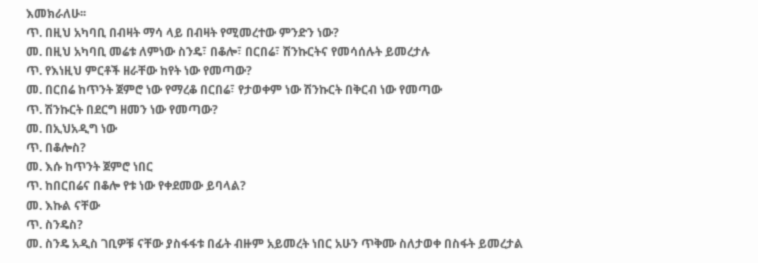እመክራለሁ፡፡
ጥ. በዚህ አካባቢ በብዛት ማሳ ላይ በብዛት የሚመረተው ምንድን ነው?
መ. በዚህ አካባቢ መሬቱ ለምነው ስንዴ፣ በቆሎ፣ በርበሬ፣ ሽንኩርትና የመሳሰሉት ይመረታሉ
ጥ. የእነዚህ ምርቶች ዘራቸው ከየት ነው የመጣው?
መ. በርበሬ ከጥንት ጀምሮ ነው የማረቆ በርበሬ፣ የታወቀም ነው ሽንኩርት በቅርብ ነው የመጣው
ጥ. ሽንኩርት በደርግ ዘመን ነው የመጣው?
መ. በኢህአዲግ ነው
ጥ. በቆሎስ?
መ. እሱ ከጥንት ጀምሮ ነበር
ጥ. ከበርበሬና በቆሎ የቱ ነው የቀደመው ይባላል?
መ. እኩል ናቸው
ጥ. ስንዴስ?
መ. ስንዴ አዲስ ገቢዎቹ ናቸው ያስፋፋቱ በፊት ብዙም አይመረት ነበር አሁን ጥቅሙ ስለታወቀ በስፋት ይመረታል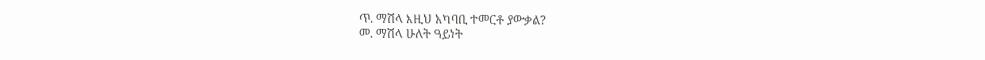ጥ. ማሽላ እዚህ አካባቢ ተመርቶ ያውቃል?
መ. ማሽላ ሁለት ዓይነት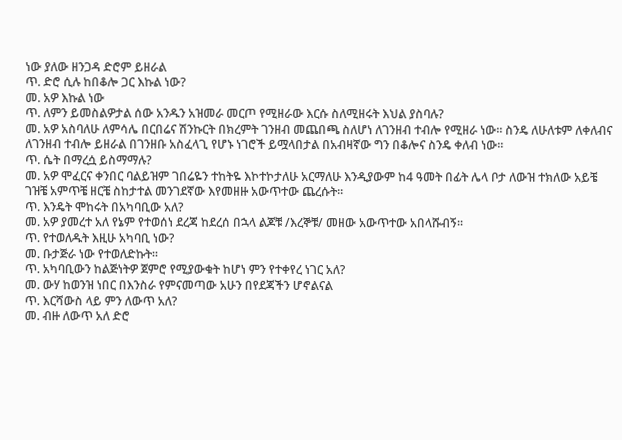ነው ያለው ዘንጋዳ ድሮም ይዘራል
ጥ. ድሮ ሲሉ ከበቆሎ ጋር እኩል ነው?
መ. አዎ እኩል ነው
ጥ. ለምን ይመስልዎታል ሰው አንዱን አዝመራ መርጦ የሚዘራው እርሱ ስለሚዘሩት እህል ያስባሉ?
መ. አዎ አስባለሁ ለምሳሌ በርበሬና ሽንኩርት በክረምት ገንዘብ መጨበጫ ስለሆነ ለገንዘብ ተብሎ የሚዘራ ነው፡፡ ስንዴ ለሁለቱም ለቀለብና ለገንዘብ ተብሎ ይዘራል በገንዘቡ አስፈላጊ የሆኑ ነገሮች ይሟላበታል በአብዛኛው ግን በቆሎና ስንዴ ቀለብ ነው፡፡
ጥ. ሴት በማረሷ ይስማማሉ?
መ. አዎ ሞፈርና ቀንበር ባልይዝም ገበሬዬን ተከትዬ እኮተኮታለሁ አርማለሁ እንዲያውም ከ4 ዓመት በፊት ሌላ ቦታ ለውዝ ተክለው አይቼ ገዝቼ አምጥቼ ዘርቼ ስከታተል መንገደኛው እየመዘዙ አውጥተው ጨረሱት፡፡
ጥ. እንዴት ሞከሩት በአካባቢው አለ?
መ. አዎ ያመረተ አለ የኔም የተወሰነ ደረጃ ከደረሰ በኋላ ልጆቹ /እረኞቹ/ መዘው አውጥተው አበላሹብኝ፡፡
ጥ. የተወለዱት እዚሁ አካባቢ ነው?
መ. ቡታጅራ ነው የተወለድኩት፡፡
ጥ. አካባቢውን ከልጅነትዎ ጀምሮ የሚያውቁት ከሆነ ምን የተቀየረ ነገር አለ?
መ. ውሃ ከወንዝ ነበር በእንስራ የምናመጣው አሁን በየደጃችን ሆኖልናል
ጥ. እርሻውስ ላይ ምን ለውጥ አለ?
መ. ብዙ ለውጥ አለ ድሮ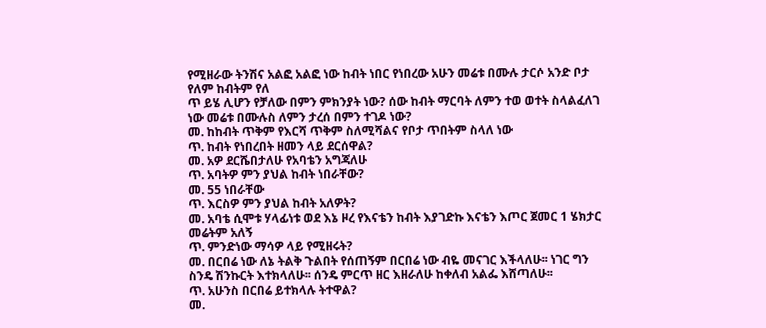የሚዘራው ትንሽና አልፎ አልፎ ነው ከብት ነበር የነበረው አሁን መሬቱ በሙሉ ታርሶ አንድ ቦታ የለም ከብትም የለ
ጥ ይሄ ሊሆን የቻለው በምን ምክንያት ነው? ሰው ከብት ማርባት ለምን ተወ ወተት ስላልፈለገ ነው መሬቱ በሙሉስ ለምን ታረሰ በምን ተገዶ ነው?
መ. ከከብት ጥቅም የእርሻ ጥቅም ስለሚሻልና የቦታ ጥበትም ስላለ ነው
ጥ. ከብት የነበረበት ዘመን ላይ ደርሰዋል?
መ. አዎ ደርሼበታለሁ የአባቴን አግጃለሁ
ጥ. አባትዎ ምን ያህል ከብት ነበራቸው?
መ. 55 ነበራቸው
ጥ. እርስዎ ምን ያህል ከብት አለዎት?
መ. አባቴ ሲሞቱ ሃላፊነቱ ወደ እኔ ዞረ የእናቴን ከብት እያገድኩ እናቴን እጦር ጀመር 1 ሄክታር መሬትም አለኝ
ጥ. ምንድነው ማሳዎ ላይ የሚዘሩት?
መ. በርበሬ ነው ለኔ ትልቅ ጉልበት የሰጠኝም በርበሬ ነው ብዬ መናገር እችላለሁ፡፡ ነገር ግን ስንዴ ሽንኩርት እተክላለሁ፡፡ ሰንዴ ምርጥ ዘር እዘራለሁ ከቀለብ አልፌ እሸጣለሁ፡፡
ጥ. አሁንስ በርበሬ ይተክላሉ ትተዋል?
መ.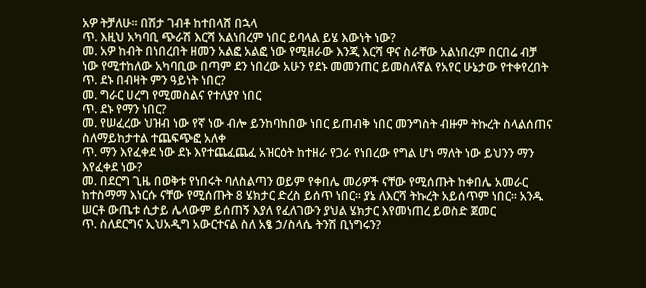አዎ ትቻለሁ፡፡ በሽታ ገብቶ ከተበላሸ በኋላ
ጥ. እዚህ አካባቢ ጭራሽ እርሻ አልነበረም ነበር ይባላል ይሄ እውነት ነው?
መ. አዎ ከብት በነበረበት ዘመን አልፎ አልፎ ነው የሚዘራው እንጂ እርሻ ዋና ስራቸው አልነበረም በርበሬ ብቻ ነው የሚተከለው አካባቢው በጣም ደን ነበረው አሁን የደኑ መመንጠር ይመስለኛል የአየር ሁኔታው የተቀየረበት
ጥ. ደኑ በብዛት ምን ዓይነት ነበር?
መ. ግራር ሀረግ የሚመስልና የተለያየ ነበር
ጥ. ደኑ የማን ነበር?
መ. የሠፈረው ህዝብ ነው የኛ ነው ብሎ ይንከባከበው ነበር ይጠብቅ ነበር መንግስት ብዙም ትኩረት ስላልሰጠና ስለማይከታተል ተጨፍጭፎ አለቀ
ጥ. ማን እየፈቀደ ነው ደኑ እየተጨፈጨፈ አዝርዕት ከተዘራ የጋራ የነበረው የግል ሆነ ማለት ነው ይህንን ማን እየፈቀደ ነው?
መ. በደርግ ጊዜ በወቅቱ የነበሩት ባለስልጣን ወይም የቀበሌ መሪዎች ናቸው የሚሰጡት ከቀበሌ አመራር ከተስማማ እነርሱ ናቸው የሚሰጡት 8 ሄክታር ድረስ ይሰጥ ነበር፡፡ ያኔ ለእርሻ ትኩረት አይሰጥም ነበር፡፡ አንዱ ሠርቶ ውጤቱ ሲታይ ሌላውም ይሰጠኝ እያለ የፈለገውን ያህል ሄክታር እየመነጠረ ይወስድ ጀመር
ጥ. ስለደርግና ኢህአዲግ አውርተናል ስለ አፄ ኃ/ስላሴ ትንሽ ቢነግሩን?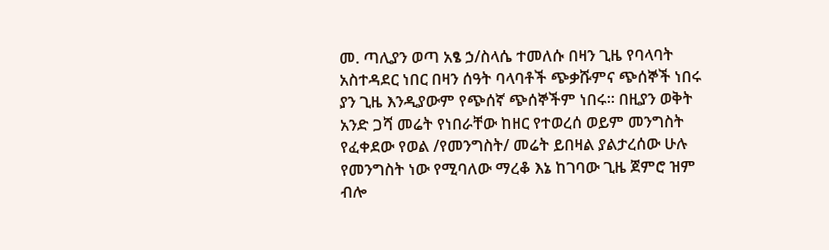መ. ጣሊያን ወጣ አፄ ኃ/ስላሴ ተመለሱ በዛን ጊዜ የባላባት አስተዳደር ነበር በዛን ሰዓት ባላባቶች ጭቃሹምና ጭሰኞች ነበሩ ያን ጊዜ እንዲያውም የጭሰኛ ጭሰኞችም ነበሩ፡፡ በዚያን ወቅት አንድ ጋሻ መሬት የነበራቸው ከዘር የተወረሰ ወይም መንግስት የፈቀደው የወል /የመንግስት/ መሬት ይበዛል ያልታረሰው ሁሉ የመንግስት ነው የሚባለው ማረቆ እኔ ከገባው ጊዜ ጀምሮ ዝም ብሎ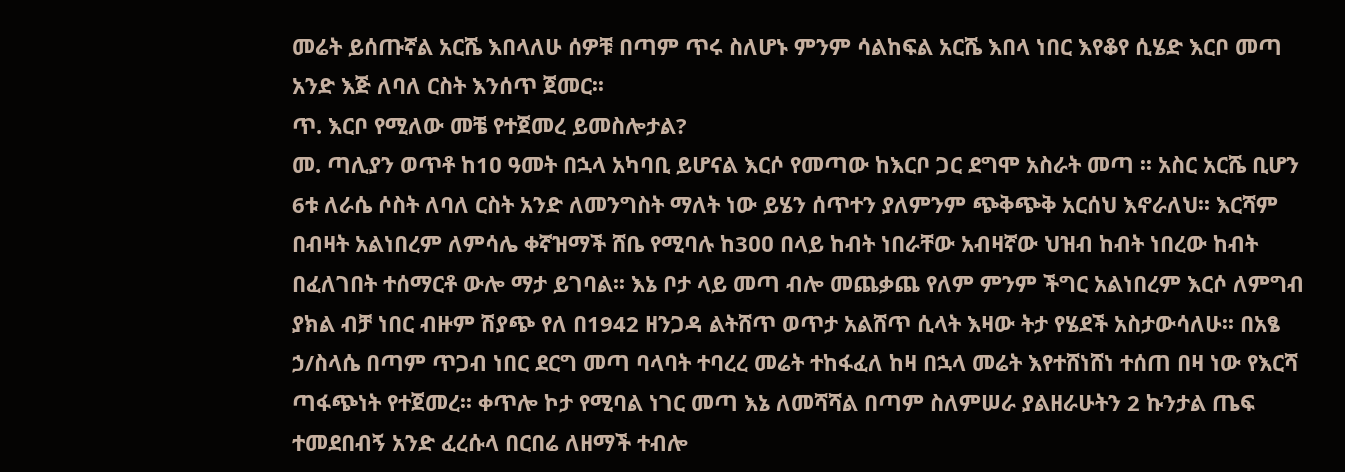መሬት ይሰጡኛል አርሼ እበላለሁ ሰዎቹ በጣም ጥሩ ስለሆኑ ምንም ሳልከፍል አርሼ እበላ ነበር እየቆየ ሲሄድ እርቦ መጣ አንድ እጅ ለባለ ርስት እንሰጥ ጀመር፡፡
ጥ. እርቦ የሚለው መቼ የተጀመረ ይመስሎታል?
መ. ጣሊያን ወጥቶ ከ1ዐ ዓመት በኋላ አካባቢ ይሆናል እርሶ የመጣው ከእርቦ ጋር ደግሞ አስራት መጣ ፡፡ አስር አርሼ ቢሆን 6ቱ ለራሴ ሶስት ለባለ ርስት አንድ ለመንግስት ማለት ነው ይሄን ሰጥተን ያለምንም ጭቅጭቅ አርሰህ እኖራለህ፡፡ እርሻም በብዛት አልነበረም ለምሳሌ ቀኛዝማች ሸቤ የሚባሉ ከ3ዐዐ በላይ ከብት ነበራቸው አብዛኛው ህዝብ ከብት ነበረው ከብት በፈለገበት ተሰማርቶ ውሎ ማታ ይገባል፡፡ እኔ ቦታ ላይ መጣ ብሎ መጨቃጨ የለም ምንም ችግር አልነበረም እርሶ ለምግብ ያክል ብቻ ነበር ብዙም ሽያጭ የለ በ1942 ዘንጋዳ ልትሸጥ ወጥታ አልሸጥ ሲላት እዛው ትታ የሄደች አስታውሳለሁ፡፡ በአፄ ኃ/ስላሴ በጣም ጥጋብ ነበር ደርግ መጣ ባላባት ተባረረ መሬት ተከፋፈለ ከዛ በኋላ መሬት እየተሸነሸነ ተሰጠ በዛ ነው የእርሻ ጣፋጭነት የተጀመረ፡፡ ቀጥሎ ኮታ የሚባል ነገር መጣ እኔ ለመሻሻል በጣም ስለምሠራ ያልዘራሁትን 2 ኩንታል ጤፍ ተመደበብኝ አንድ ፈረሱላ በርበሬ ለዘማች ተብሎ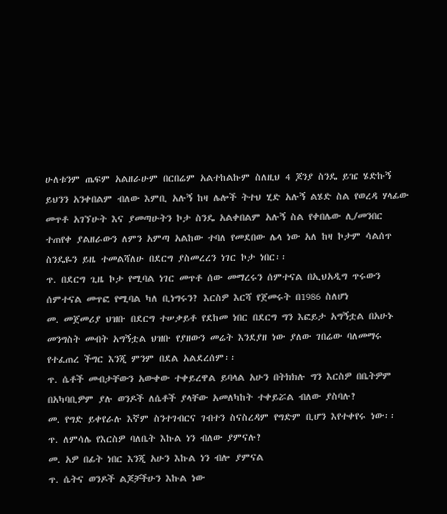ሁለቱንም ጤፍም አልዘራሁም በርበሬም አልተከልኩም ስለዚህ 4 ጆንያ ስንዴ ይዤ ሄድኩኝ ይህንን አንቀበልም ብለው እምቢ አሉኝ ከዛ ሌሎች ትተህ ሂድ አሉኝ ልሄድ ስል የወረዳ ሃላፊው መጥቶ አገኘሁት እና ያመጣሁትን ኮታ ስንዴ አልቀበልም አሉኝ ስል የቀበሌው ሊ/መንበር ተጠየቀ ያልዘራውን ለምን አምጣ አልከው ተባለ የመደበው ሌላ ነው አለ ከዛ ኮታም ሳልሰጥ ስንዴዬን ይዜ ተመልሻለሁ በደርግ ያስመረረን ነገር ኮታ ነበር፡፡
ጥ. በደርግ ጊዜ ኮታ የሚባል ነገር መጥቶ ሰው መማረሩን ሰምተናል በኢህአዲግ ጥሩውን ሰምተናል መጥፎ የሚባል ካለ ቢነግሩን? እርስዎ እርሻ የጀመሩት በ1986 ስለሆነ
መ. መጀመሪያ ህዝቡ በደርግ ተሠቃይቶ የደከመ ነበር በደርግ ግን እፎይታ አግኝቷል በአሁኑ መንግስት መብት አግኝቷል ህዝቡ የያዘውን መሬት እንደያዘ ነው ያለው ገበሬው ባለመማሩ የተፈጠረ ችግር እንጂ ምንም በደል አልደረሰም፡፡
ጥ. ሴቶች መብታቸውን አውቀው ተቀይረዋል ይባላል አሁን በትክክሉ ግን እርስዎ በቤትዎም በአካባቢዎም ያሉ ወንዶች ለሴቶች ያላቸው አመለካከት ተቀይሯል ብለው ያስባሉ?
መ. የግድ ይቀየራሉ እኛም ስንተገብርና ገብተን ስናስረዳም የግድም ቢሆን እየተቀየሩ ነው፡፡
ጥ. ለምሳሌ የእርስዎ ባለቤት እኩል ነን ብለው ያምናሉ?
መ. አዎ በፊት ነበር እንጂ አሁን እኩል ነን ብሎ ያምናል
ጥ. ሴትና ወንዶች ልጆቻችሁን እኩል ነው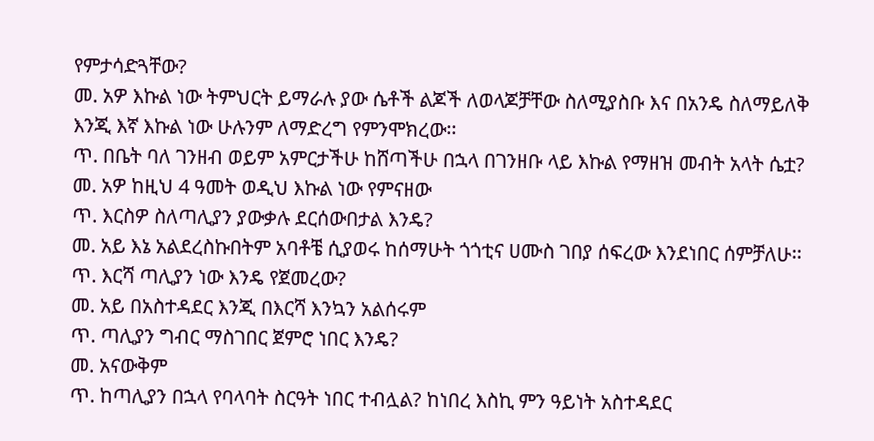የምታሳድጓቸው?
መ. አዎ እኩል ነው ትምህርት ይማራሉ ያው ሴቶች ልጆች ለወላጆቻቸው ስለሚያስቡ እና በአንዴ ስለማይለቅ እንጂ እኛ እኩል ነው ሁሉንም ለማድረግ የምንሞክረው፡፡
ጥ. በቤት ባለ ገንዘብ ወይም አምርታችሁ ከሸጣችሁ በኋላ በገንዘቡ ላይ እኩል የማዘዝ መብት አላት ሴቷ?
መ. አዎ ከዚህ 4 ዓመት ወዲህ እኩል ነው የምናዘው
ጥ. እርስዎ ስለጣሊያን ያውቃሉ ደርሰውበታል እንዴ?
መ. አይ እኔ አልደረስኩበትም አባቶቼ ሲያወሩ ከሰማሁት ጎጎቲና ሀሙስ ገበያ ሰፍረው እንደነበር ሰምቻለሁ፡፡
ጥ. እርሻ ጣሊያን ነው እንዴ የጀመረው?
መ. አይ በአስተዳደር እንጂ በእርሻ እንኳን አልሰሩም
ጥ. ጣሊያን ግብር ማስገበር ጀምሮ ነበር እንዴ?
መ. አናውቅም
ጥ. ከጣሊያን በኋላ የባላባት ስርዓት ነበር ተብሏል? ከነበረ እስኪ ምን ዓይነት አስተዳደር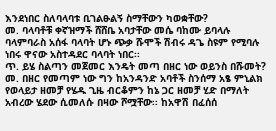እንደነበር ስለባላባቱ ቢገልፁልኝ ስማቸውን ካወቋቸው?
መ. ባላባቶቹ ቀኛዝማች ሸሸቤ አባታቸው መሴ ባከሙ ይባላሉ ባላምባራስ አሰፋ ባላባት ሆኑ ጭቃ ሹሞች ሽብሩ ዳጌ ስዩም የሚባሉ ነበሩ ዋናው አስተዳደር ባላባት ነበር፡፡
ጥ. ይሄ ስልጣን መጀመር እንዴት መጣ በዘር ነው ወይንስ በሹመት?
መ. በዘር የመጣም ነው ግን ከአንዳንድ አባቶች ስንሰማ አፄ ምኒልክ የወላይታ ዘመቻ የሄዱ ጊዜ ብርቆምን ከኔ ጋር ዘመቻ ሂድ በማለት አብረው ሄደው ሲመለሱ በዛው ሾሟቸው፡፡ ከአዋሽ በፈሰሰ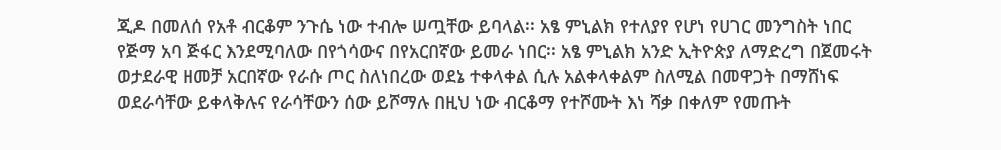ጂዶ በመለሰ የአቶ ብርቆም ንጉሴ ነው ተብሎ ሠጧቸው ይባላል፡፡ አፄ ምኒልክ የተለያየ የሆነ የሀገር መንግስት ነበር የጅማ አባ ጅፋር እንደሚባለው በየጎሳውና በየአርበኛው ይመራ ነበር፡፡ አፄ ምኒልክ አንድ ኢትዮጵያ ለማድረግ በጀመሩት ወታደራዊ ዘመቻ አርበኛው የራሱ ጦር ስለነበረው ወደኔ ተቀላቀል ሲሉ አልቀላቀልም ስለሚል በመዋጋት በማሸነፍ ወደራሳቸው ይቀላቅሉና የራሳቸውን ሰው ይሾማሉ በዚህ ነው ብርቆማ የተሾሙት እነ ሻቃ በቀለም የመጡት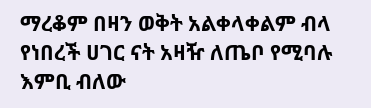ማረቆም በዛን ወቅት አልቀላቀልም ብላ የነበረች ሀገር ናት አዛዥ ለጤቦ የሚባሉ እምቢ ብለው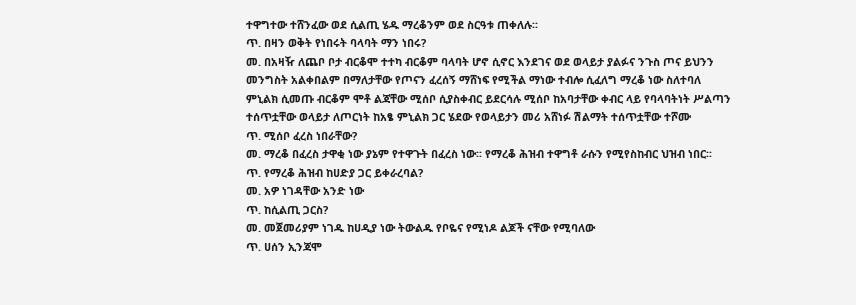ተዋግተው ተሸንፈው ወደ ሲልጢ ሄዱ ማረቆንም ወደ ስርዓቱ ጠቀለሉ፡፡
ጥ. በዛን ወቅት የነበሩት ባላባት ማን ነበሩ?
መ. በአዛዥ ለጨቦ ቦታ ብርቆሞ ተተካ ብርቆም ባላባት ሆኖ ሲኖር እንደገና ወደ ወላይታ ያልፉና ንጉስ ጦና ይህንን መንግስት አልቀበልም በማለታቸው የጦናን ፈረሰኝ ማሸነፍ የሚችል ማነው ተብሎ ሲፈለግ ማረቆ ነው ስለተባለ ምኒልክ ሲመጡ ብርቆም ሞቶ ልጃቸው ሚሰቦ ሲያስቀብር ይደርሳሉ ሚሰቦ ከአባታቸው ቀብር ላይ የባላባትነት ሥልጣን ተሰጥቷቸው ወላይታ ለጦርነት ከአፄ ምኒልክ ጋር ሄደው የወላይታን መሪ አሸነፉ ሽልማት ተሰጥቷቸው ተሾሙ
ጥ. ሚሰቦ ፈረስ ነበራቸው?
መ. ማረቆ በፈረስ ታዋቂ ነው ያኔም የተዋጉት በፈረስ ነው፡፡ የማረቆ ሕዝብ ተዋግቶ ራሱን የሚየስከብር ህዝብ ነበር፡፡
ጥ. የማረቆ ሕዝብ ከሀድያ ጋር ይቀራረባል?
መ. አዎ ነገዳቸው አንድ ነው
ጥ. ከሲልጢ ጋርስ?
መ. መጀመሪያም ነገዱ ከሀዲያ ነው ትውልዱ የቦዬና የሚነዶ ልጆች ናቸው የሚባለው
ጥ. ሀሰን ኢንጃሞ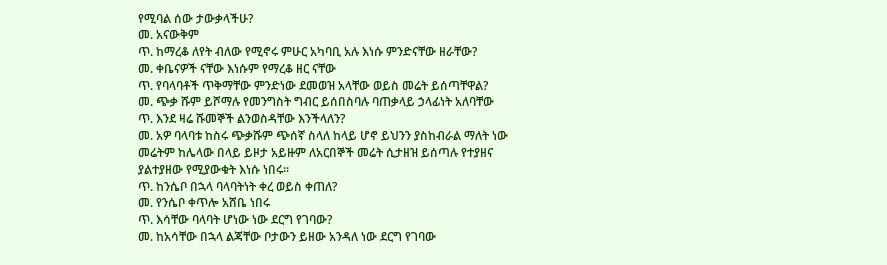የሚባል ሰው ታውቃላችሁ?
መ. አናውቅም
ጥ. ከማረቆ ለየት ብለው የሚኖሩ ምሁር አካባቢ አሉ እነሱ ምንድናቸው ዘራቸው?
መ. ቀቤናዎች ናቸው እነሱም የማረቆ ዘር ናቸው
ጥ. የባላባቶች ጥቅማቸው ምንድነው ደመወዝ አላቸው ወይስ መሬት ይሰጣቸዋል?
መ. ጭቃ ሹም ይሾማሉ የመንግስት ግብር ይሰበስባሉ ባጠቃላይ ኃላፊነት አለባቸው
ጥ. እንደ ዛሬ ሹመኞች ልንወስዳቸው እንችላለን?
መ. አዎ ባላባቱ ከስሩ ጭቃሹም ጭሰኛ ስላለ ከላይ ሆኖ ይህንን ያስከብራል ማለት ነው መሬትም ከሌላው በላይ ይዞታ አይዙም ለአርበኞች መሬት ሲታዘዝ ይሰጣሉ የተያዘና ያልተያዘው የሚያውቁት እነሱ ነበሩ፡፡
ጥ. ከንሴቦ በኋላ ባላባትነት ቀረ ወይስ ቀጠለ?
መ. የንሴቦ ቀጥሎ አሸቤ ነበሩ
ጥ. እሳቸው ባላባት ሆነው ነው ደርግ የገባው?
መ. ከአሳቸው በኋላ ልጃቸው ቦታውን ይዘው አንዳለ ነው ደርግ የገባው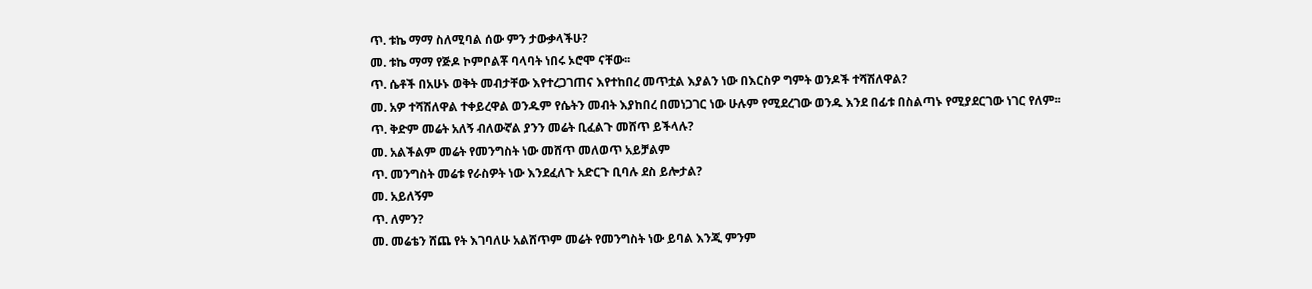ጥ. ቱኬ ማማ ስለሚባል ሰው ምን ታውቃላችሁ?
መ. ቱኬ ማማ የጅዶ ኮምቦልቾ ባላባት ነበሩ ኦሮሞ ናቸው፡፡
ጥ. ሴቶች በአሁኑ ወቅት መብታቸው እየተረጋገጠና እየተከበረ መጥቷል እያልን ነው በእርስዎ ግምት ወንዶች ተሻሽለዋል?
መ. አዎ ተሻሽለዋል ተቀይረዋል ወንዱም የሴትን መብት እያከበረ በመነጋገር ነው ሁሉም የሚደረገው ወንዱ እንደ በፊቱ በስልጣኑ የሚያደርገው ነገር የለም፡፡
ጥ. ቅድም መሬት አለኝ ብለውኛል ያንን መሬት ቢፈልጉ መሸጥ ይችላሉ?
መ. አልችልም መሬት የመንግስት ነው መሸጥ መለወጥ አይቻልም
ጥ. መንግስት መሬቱ የራስዎት ነው እንደፈለጉ አድርጉ ቢባሉ ደስ ይሎታል?
መ. አይለኝም
ጥ. ለምን?
መ. መሬቴን ሸጨ የት እገባለሁ አልሸጥም መሬት የመንግስት ነው ይባል እንጂ ምንም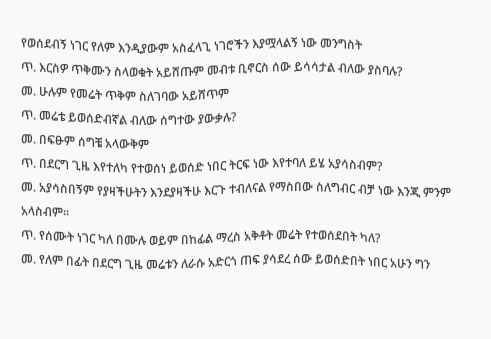የወሰደብኝ ነገር የለም እንዲያውም አስፈላጊ ነገሮችን እያሟላልኝ ነው መንግስት
ጥ. እርስዎ ጥቅሙን ስላወቁት አይሸጡም መብቱ ቢኖርስ ሰው ይሳሳታል ብለው ያስባሉ?
መ. ሁሉም የመሬት ጥቅም ስለገባው አይሸጥም
ጥ. መሬቴ ይወሰድብኛል ብለው ሰግተው ያውቃሉ?
መ. በፍፁም ሰግቼ አላውቅም
ጥ. በደርግ ጊዜ እየተለካ የተወሰነ ይወሰድ ነበር ትርፍ ነው እየተባለ ይሄ አያሳስብም?
መ. አያሳስበኝም የያዛችሁትን እንደያዛችሁ እርጉ ተብለናል የማስበው ስለግብር ብቻ ነው እንጂ ምንም አላስብም፡፡
ጥ. የሰሙት ነገር ካለ በሙሉ ወይም በከፊል ማረስ አቅቶት መሬት የተወሰደበት ካለ?
መ. የለም በፊት በደርግ ጊዜ መሬቱን ለራሱ አድርጎ ጠፍ ያሳደረ ሰው ይወሰድበት ነበር አሁን ግን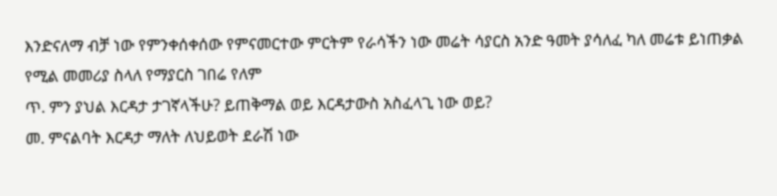እንድናለማ ብቻ ነው የምንቀሰቀሰው የምናመርተው ምርትም የራሳችን ነው መሬት ሳያርስ አንድ ዓመት ያሳለፈ ካለ መሬቱ ይነጠቃል የሚል መመሪያ ስላለ የማያርስ ገበሬ የለም
ጥ. ምን ያህል እርዳታ ታገኛላችሁ? ይጠቅማል ወይ እርዳታውስ አስፈላጊ ነው ወይ?
መ. ምናልባት እርዳታ ማለት ለህይወት ደራሽ ነው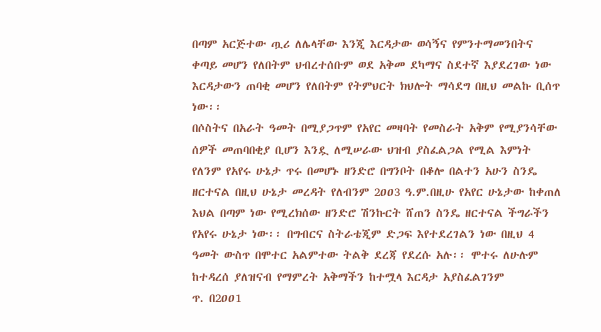በጣም አርጅተው ጧሪ ለሌላቸው እንጂ እርዳታው ወሳኝና የምንተማመንበትና ቀጣይ መሆን የለበትም ህብረተሰቡም ወደ አቅመ ደካማና ስደተኛ እያደረገው ነው እርዳታውን ጠባቂ መሆን የለበትም የትምህርት ክህሎት ማሳደግ በዚህ መልኩ ቢሰጥ ነው፡፡
በሶስትና በአራት ዓመት በሚያጋጥም የአየር መዛባት የመስራት አቅም የሚያንሳቸው ሰዎች መጠባበቂያ ቢሆን እንዷ ለሚሠራው ህዝብ ያስፈልጋል የሚል እምነት የለንም የአየሩ ሁኔታ ጥሩ በመሆኑ ዘንድሮ በግንቦት በቆሎ በልተን አሁን ስንዴ ዘርተናል በዚህ ሁኔታ መረዳት የለብንም 2ዐዐ3 ዓ.ም.በዚሁ የአየር ሁኔታው ከቀጠለ እህል በጣም ነው የሚረክሰው ዘንድሮ ሽንኩርት ሸጠን ስንዴ ዘርተናል ችግራችን የአየሩ ሁኔታ ነው፡፡ በግብርና ስትራቴጂም ድጋፍ እየተደረገልን ነው በዚህ 4 ዓመት ውስጥ በሞተር አልምተው ትልቅ ደረጃ የደረሱ አሉ፡፡ ሞተሩ ለሁሉም ከተዳረሰ ያለዝናብ የማምረት አቅማችን ከተሟላ እርዳታ አያስፈልገንም
ጥ. በ2ዐዐ1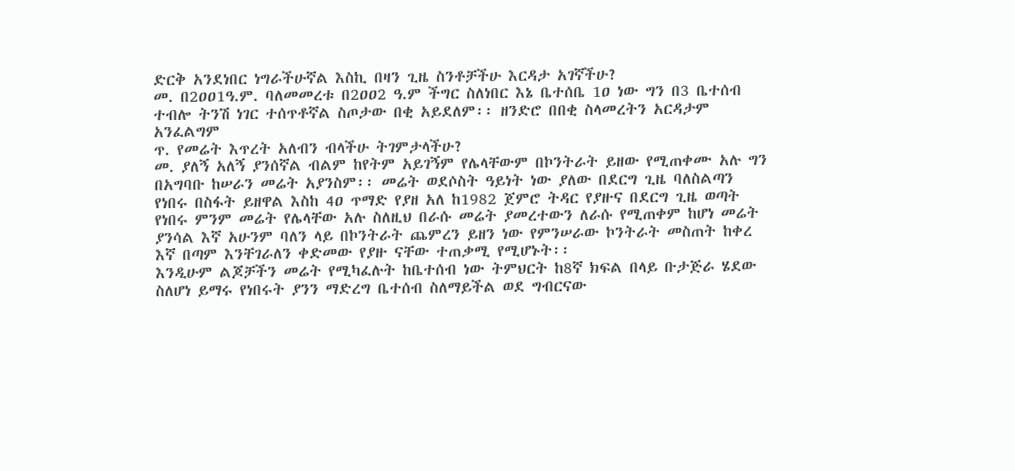ድርቅ አንደነበር ነግራችሁኛል እስኪ በዛን ጊዜ ስንቶቻችሁ እርዳታ አገኛችሁ?
መ. በ2ዐዐ1ዓ.ም. ባለመመረቱ በ2ዐዐ2 ዓ.ም ችግር ስለነበር እኔ ቤተሰቤ 1ዐ ነው ግን በ3 ቤተሰብ ተብሎ ትንሽ ነገር ተሰጥቶኛል ስጦታው በቂ አይደለም፡፡ ዘንድሮ በበቂ ስላመረትን አርዳታም አንፈልግም
ጥ. የመሬት እጥረት አለብን ብላችሁ ትገምታላችሁ?
መ. ያለኝ አለኝ ያንሰኛል ብልም ከየትም አይገኝም የሌላቸውም በኮንትራት ይዘው የሚጠቀሙ አሉ ግን በአግባቡ ከሠራን መሬት አያንስም፡፡ መሬት ወደሶስት ዓይነት ነው ያለው በደርግ ጊዜ ባለስልጣን የነበሩ በስፋት ይዘዋል እስከ 4ዐ ጥማድ የያዘ አለ ከ1982 ጀምሮ ትዳር የያዙና በደርግ ጊዜ ወጣት የነበሩ ምንም መሬት የሌላቸው አሉ ስለዚህ በራሱ መሬት ያመረተውን ለራሱ የሚጠቀም ከሆነ መሬት ያንሳል እኛ አሁንም ባለን ላይ በኮንትራት ጨምረን ይዘን ነው የምንሠራው ኮንትራት መስጠት ከቀረ እኛ በጣም እንቸገራለን ቀድመው የያዙ ናቸው ተጠቃሚ የሚሆኑት፡፡
እንዲሁም ልጆቻችን መሬት የሚካፈሉት ከቤተሰብ ነው ትምህርት ከ8ኛ ክፍል በላይ ቡታጅራ ሄደው ስለሆነ ይማሩ የነበሩት ያንን ማድረግ ቤተሰብ ስለማይችል ወደ ግብርናው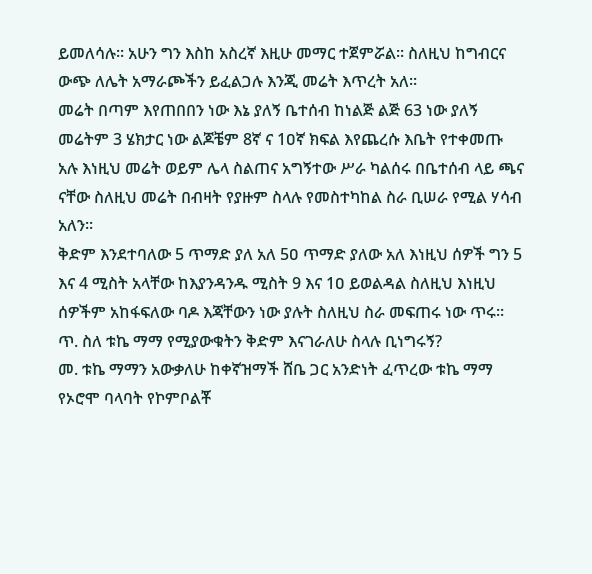ይመለሳሉ፡፡ አሁን ግን እስከ አስረኛ እዚሁ መማር ተጀምሯል፡፡ ስለዚህ ከግብርና ውጭ ለሌት አማራጮችን ይፈልጋሉ እንጂ መሬት እጥረት አለ፡፡
መሬት በጣም እየጠበበን ነው እኔ ያለኝ ቤተሰብ ከነልጅ ልጅ 63 ነው ያለኝ መሬትም 3 ሄክታር ነው ልጆቼም 8ኛ ና 1ዐኛ ክፍል እየጨረሱ እቤት የተቀመጡ አሉ እነዚህ መሬት ወይም ሌላ ስልጠና አግኝተው ሥራ ካልሰሩ በቤተሰብ ላይ ጫና ናቸው ስለዚህ መሬት በብዛት የያዙም ስላሉ የመስተካከል ስራ ቢሠራ የሚል ሃሳብ አለን፡፡
ቅድም እንደተባለው 5 ጥማድ ያለ አለ 5ዐ ጥማድ ያለው አለ እነዚህ ሰዎች ግን 5 እና 4 ሚስት አላቸው ከእያንዳንዱ ሚስት 9 እና 1ዐ ይወልዳል ስለዚህ እነዚህ ሰዎችም አከፋፍለው ባዶ እጃቸውን ነው ያሉት ስለዚህ ስራ መፍጠሩ ነው ጥሩ፡፡
ጥ. ስለ ቱኬ ማማ የሚያውቁትን ቅድም እናገራለሁ ስላሉ ቢነግሩኝ?
መ. ቱኬ ማማን አውቃለሁ ከቀኛዝማች ሸቤ ጋር አንድነት ፈጥረው ቱኬ ማማ የኦሮሞ ባላባት የኮምቦልቾ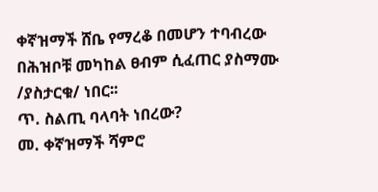ቀኛዝማች ሸቤ የማረቆ በመሆን ተባብረው በሕዝቦቹ መካከል ፀብም ሲፈጠር ያስማሙ /ያስታርቁ/ ነበር፡፡
ጥ. ስልጢ ባላባት ነበረው?
መ. ቀኛዝማች ሻምሮ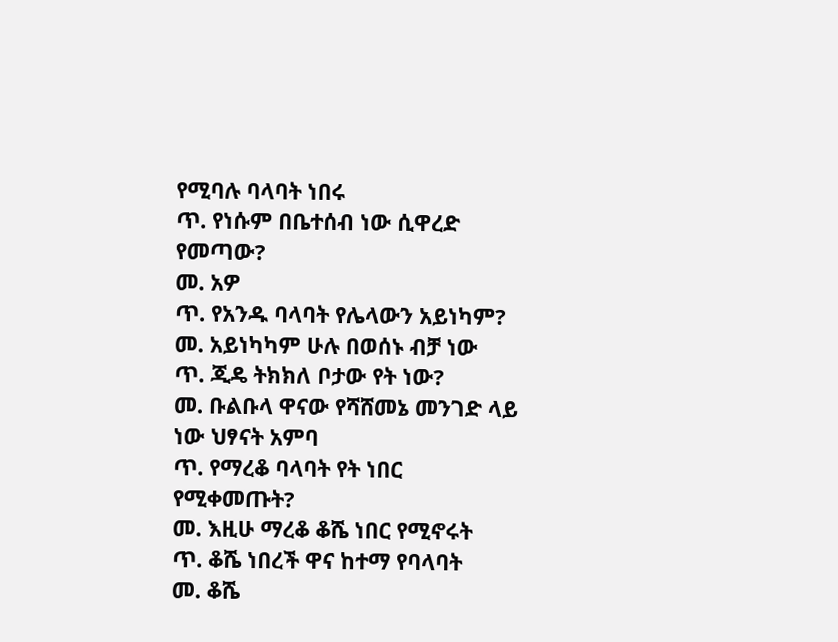የሚባሉ ባላባት ነበሩ
ጥ. የነሱም በቤተሰብ ነው ሲዋረድ የመጣው?
መ. አዎ
ጥ. የአንዱ ባላባት የሌላውን አይነካም?
መ. አይነካካም ሁሉ በወሰኑ ብቻ ነው
ጥ. ጂዴ ትክክለ ቦታው የት ነው?
መ. ቡልቡላ ዋናው የሻሸመኔ መንገድ ላይ ነው ህፃናት አምባ
ጥ. የማረቆ ባላባት የት ነበር የሚቀመጡት?
መ. እዚሁ ማረቆ ቆሼ ነበር የሚኖሩት
ጥ. ቆሼ ነበረች ዋና ከተማ የባላባት
መ. ቆሼ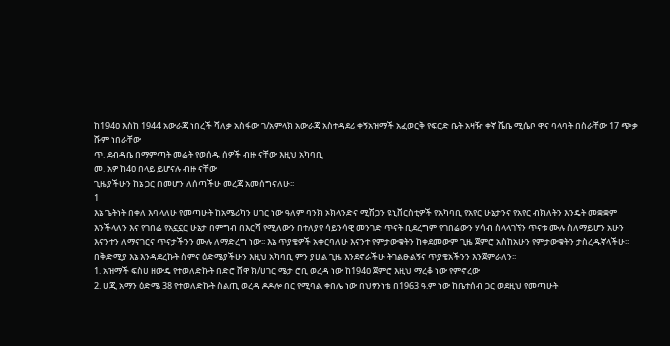ከ194ዐ እስከ 1944 አውራጃ ነበረች ሻለቃ አስፋው ገ/አምላክ አውራጃ አስተዳደሪ ቀኝአዝማች አፈወርቅ የፍርድ ቤት አዛዥ ቀኛ ሼቤ ሚሴቦ ዋና ባላባት በስራቸው 17 ጭቃ ሹም ነበራቸው
ጥ. ደብዳቤ በማምጣት መሬት የወሰዱ ሰዎች ብዙ ናቸው እዚህ አካባቢ
መ. አዎ ከ4ዐ በላይ ይሆናሉ ብዙ ናቸው
ጊዜያችሁን ከኔ ጋር በመሆን ለሰጣችሁ መረጃ አመሰግናለሁ፡፡
1
እኔ ጌትነት በቀለ እባላለሁ የመጣሁት ከአሜሪካን ሀገር ነው ዓለም ባንክ ኦክላንድና ሚሽጋን ዩኒቨርስቲዎች የአካባቢ የአየር ሁኔታንና የአየር ብክለትን እንዴት መቋቋም እንችላለን እና የገበሬ የአኗኗር ሁኔታ በምግብ በእርሻ የሚለውን በተለያየ ሳይንሳዊ መንገድ ጥናት ቢደረግም የገበሬውን ሃሳብ ስላላገኘን ጥናቱ ሙሉ ስለማይሆን አሁን እናንተን ለማናገርና ጥናታችንን ሙሉ ለማድረግ ነው፡፡ እኔ ጥያቄዎች አቀርባለሁ እናንተ የምታውቁትን ከቀደመውም ጊዜ ጀምሮ አስከአሁን የምታውቁትን ታስረዱኛላችሁ፡፡
በቅድሚያ እኔ እንዳደረኩት ስምና ዕድሜያችሁን እዚህ አካባቢ ምን ያሀል ጊዜ እንደኖራችሁ ትገልፁልኝና ጥያቄአችንን እንጀምራለን፡፡
1. አዝማች ፍስሀ ዘውዴ የተወለድኩት በድሮ ሸዋ ክ/ሀገር ሜታ ሮቢ ወረዳ ነው ከ194ዐ ጀምሮ እዚህ ማረቆ ነው የምኖረው
2. ሀጂ አማን ዕድሜ 38 የተወለድኩት ስልጢ ወረዳ ዶዶሎ በር የሚባል ቀበሌ ነው በህፃንነቴ በ1963 ዓ.ም ነው ከቤተሰብ ጋር ወደዚህ የመጣሁት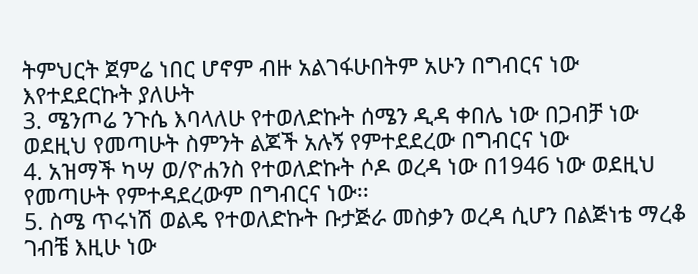ትምህርት ጀምሬ ነበር ሆኖም ብዙ አልገፋሁበትም አሁን በግብርና ነው እየተደደርኩት ያለሁት
3. ሜንጦሬ ንጉሴ እባላለሁ የተወለድኩት ሰሜን ዲዳ ቀበሌ ነው በጋብቻ ነው ወደዚህ የመጣሁት ስምንት ልጆች አሉኝ የምተደደረው በግብርና ነው
4. አዝማች ካሣ ወ/ዮሐንስ የተወለድኩት ሶዶ ወረዳ ነው በ1946 ነው ወደዚህ የመጣሁት የምተዳደረውም በግብርና ነው፡፡
5. ስሜ ጥሩነሽ ወልዴ የተወለድኩት ቡታጅራ መስቃን ወረዳ ሲሆን በልጅነቴ ማረቆ ገብቼ እዚሁ ነው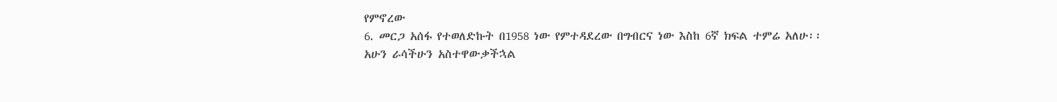የምኖረው
6. መርጋ አሰፋ የተወለድኩት በ1958 ነው የምተዳደረው በግብርና ነው እስከ 6ኛ ክፍል ተምሬ አለሁ፡፡
አሁን ራሳችሁን አስተዋውቃችኋል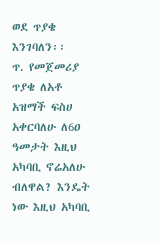ወደ ጥያቄ እንገባለን፡፡
ጥ. የመጀመሪያ ጥያቄ ለአቶ አዝማች ፍስሀ አቀርባለሁ ለ6ዐ ዓመታት እዚህ አካባቢ ኖሬአለሁ ብለዋል? እንዴት ነው እዚህ አካባቢ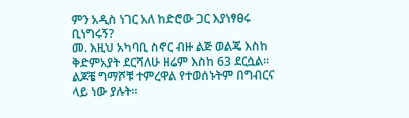ምን አዲስ ነገር አለ ከድሮው ጋር እያነፃፀሩ ቢነግሩኝ?
መ. እዚህ አካባቢ ስኖር ብዙ ልጅ ወልጄ እስከ ቅድምአያት ደርሻለሁ ዘሬም እስከ 63 ደርሷል፡፡ ልጆቼ ግማሾቹ ተምረዋል የተወሰኑትም በግብርና ላይ ነው ያሉት፡፡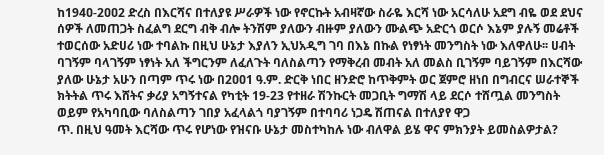ከ194ዐ-2ዐዐ2 ድረስ በእርሻና በተለያዩ ሥራዎች ነው የኖርኩት አብዛኛው ስራዬ እርሻ ነው አርሳለሁ አደግ ብዬ ወደ ደህና ሰዎች ለመጠጋት ስፈልግ ደርግ ብቅ ብሎ ትንሽም ያለውን ብዙም ያለውን ሙልጭ አድርጎ ወርሶ እኔም ያሉኝ መሬቶች ተወርሰው አድሀሪ ነው ተባልኩ በዚህ ሁኔታ እያለን ኢህአዲግ ገባ በእኔ በኩል የነፃነት መንግስት ነው እለዋለሁ፡፡ ሀብት ባገኝም ባላገኝም ነፃነት አለ ችግርንም ለፈለጉት ባለስልጣን የማቅረብ መብት አለ መልስ ቢገኝም ባይገኝም በእርሻው ያለው ሁኔታ አሁን በጣም ጥሩ ነው በ2ዐዐ1 ዓ.ም. ድርቅ ነበር ዘንድሮ ከጥቅምት ወር ጀምሮ ዘነበ በግብርና ሠራተኞች ክትትል ጥሩ እሸትና ቃሪያ አግኝተናል የካቲት 19-23 የተዘራ ሽንኩርት መጋቢት ግማሽ ላይ ደርሶ ተሸጧል መንግስት ወይም የአካባቢው ባለስልጣን ገበያ አፈላልጎ ባያገኝም በተባባሪ ነጋዴ ሽጠናል በተለያየ ዋጋ
ጥ. በዚህ ዓመት እርሻው ጥሩ የሆነው የዝናቡ ሁኔታ መስተካከሉ ነው ብለዋል ይሄ ዋና ምክንያት ይመስልዎታል?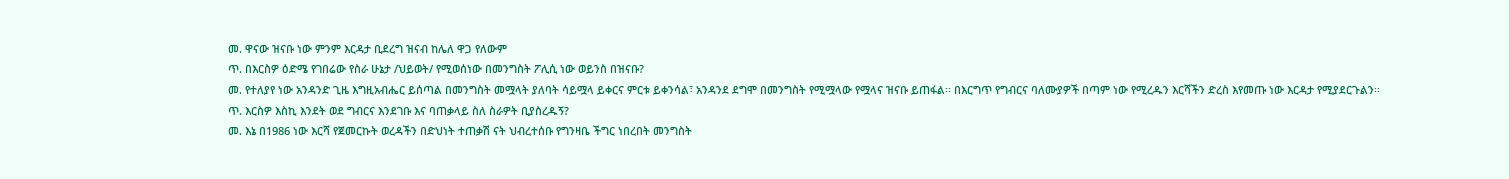መ. ዋናው ዝናቡ ነው ምንም እርዳታ ቢደረግ ዝናብ ከሌለ ዋጋ የለውም
ጥ. በእርስዎ ዕድሜ የገበሬው የስራ ሁኔታ /ህይወት/ የሚወሰነው በመንግስት ፖሊሲ ነው ወይንስ በዝናቡ?
መ. የተለያየ ነው አንዳንድ ጊዜ እግዚአብሔር ይሰጣል በመንግስት መሟላት ያለባት ሳይሟላ ይቀርና ምርቱ ይቀንሳል፣ አንዳንደ ደግሞ በመንግስት የሚሟላው የሟላና ዝናቡ ይጠፋል፡፡ በእርግጥ የግብርና ባለሙያዎች በጣም ነው የሚረዱን እርሻችን ድረስ እየመጡ ነው እርዳታ የሚያደርጉልን፡፡
ጥ. እርስዎ እስኪ እንደት ወደ ግብርና እንደገቡ እና ባጠቃላይ ስለ ስራዎት ቢያስረዱኝ?
መ. እኔ በ1986 ነው እርሻ የጀመርኩት ወረዳችን በድህነት ተጠቃሽ ናት ህብረተሰቡ የግንዛቤ ችግር ነበረበት መንግስት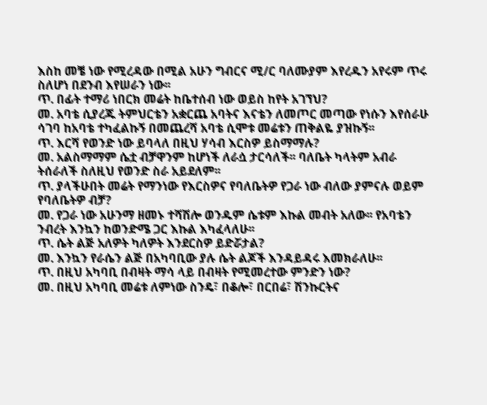እስከ መቼ ነው የሚረዳው በሚል አሁን ግብርና ሚ/ር ባለሙያም እየረዱን አየሩም ጥሩ ስለሆነ በደንብ እየሠራን ነው፡፡
ጥ. በፊት ተማሪ ነበርክ መሬት ከቤተሰብ ነው ወይስ ከየት አገኘህ?
መ. አባቴ ሲያረጁ ትምህርቴን አቋርጨ አባትና እናቴን ለመጦር መጣው የነሱን እየሰራሁ ሳገባ ከአባቴ ተካፈልኩኝ በመጨረሻ አባቴ ሲሞቱ መሬቱን ጠቅልዬ ያዝኩኝ፡፡
ጥ. እርሻ የወንድ ነው ይባላለ በዚህ ሃሳብ እርስዎ ይስማማሉ?
መ. አልስማማም ሴቷ ብቻዋንም ከሆነች ለራሷ ታርሳለች፡፡ ባለቤት ካላትም አብራ ትሰራለች ስለዚህ የወንድ ስራ አይደለም፡፡
ጥ. ያላችሁበት መሬት የማንነው የእርስዎና የባለቤትዎ የጋራ ነው ብለው ያምናሉ ወይም የባለቤትዎ ብቻ?
መ. የጋራ ነው አሁንማ ዘመኑ ተሻሽሎ ወንዱም ሴቱም እኩል መብት አለው፡፡ የአባቴን ንብረት እንኳን ከወንድሜ ጋር እኩል እካፈላለሁ፡፡
ጥ. ሴት ልጅ አለዎት ካለዎት እንደርስዎ ይድሯታል?
መ. እንኳን የራሴን ልጅ በአካባቢው ያሉ ሴት ልጆች እንዳይዳሩ እመክራለሁ፡፡
ጥ. በዚህ አካባቢ በብዛት ማሳ ላይ በብዛት የሚመረተው ምንድን ነው?
መ. በዚህ አካባቢ መሬቱ ለምነው ስንዴ፣ በቆሎ፣ በርበሬ፣ ሽንኩርትና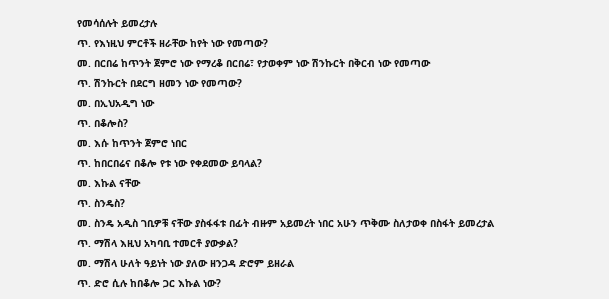የመሳሰሉት ይመረታሉ
ጥ. የእነዚህ ምርቶች ዘራቸው ከየት ነው የመጣው?
መ. በርበሬ ከጥንት ጀምሮ ነው የማረቆ በርበሬ፣ የታወቀም ነው ሽንኩርት በቅርብ ነው የመጣው
ጥ. ሽንኩርት በደርግ ዘመን ነው የመጣው?
መ. በኢህአዲግ ነው
ጥ. በቆሎስ?
መ. እሱ ከጥንት ጀምሮ ነበር
ጥ. ከበርበሬና በቆሎ የቱ ነው የቀደመው ይባላል?
መ. እኩል ናቸው
ጥ. ስንዴስ?
መ. ስንዴ አዲስ ገቢዎቹ ናቸው ያስፋፋቱ በፊት ብዙም አይመረት ነበር አሁን ጥቅሙ ስለታወቀ በስፋት ይመረታል
ጥ. ማሽላ እዚህ አካባቢ ተመርቶ ያውቃል?
መ. ማሽላ ሁለት ዓይነት ነው ያለው ዘንጋዳ ድሮም ይዘራል
ጥ. ድሮ ሲሉ ከበቆሎ ጋር እኩል ነው?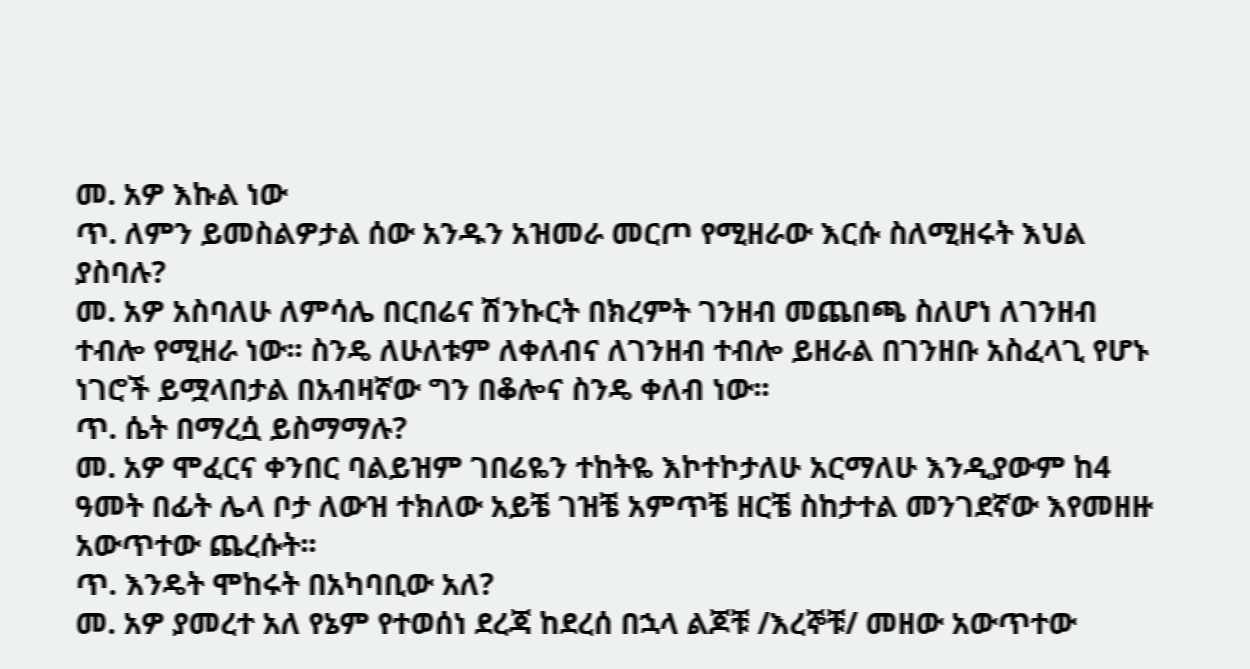መ. አዎ እኩል ነው
ጥ. ለምን ይመስልዎታል ሰው አንዱን አዝመራ መርጦ የሚዘራው እርሱ ስለሚዘሩት እህል ያስባሉ?
መ. አዎ አስባለሁ ለምሳሌ በርበሬና ሽንኩርት በክረምት ገንዘብ መጨበጫ ስለሆነ ለገንዘብ ተብሎ የሚዘራ ነው፡፡ ስንዴ ለሁለቱም ለቀለብና ለገንዘብ ተብሎ ይዘራል በገንዘቡ አስፈላጊ የሆኑ ነገሮች ይሟላበታል በአብዛኛው ግን በቆሎና ስንዴ ቀለብ ነው፡፡
ጥ. ሴት በማረሷ ይስማማሉ?
መ. አዎ ሞፈርና ቀንበር ባልይዝም ገበሬዬን ተከትዬ እኮተኮታለሁ አርማለሁ እንዲያውም ከ4 ዓመት በፊት ሌላ ቦታ ለውዝ ተክለው አይቼ ገዝቼ አምጥቼ ዘርቼ ስከታተል መንገደኛው እየመዘዙ አውጥተው ጨረሱት፡፡
ጥ. እንዴት ሞከሩት በአካባቢው አለ?
መ. አዎ ያመረተ አለ የኔም የተወሰነ ደረጃ ከደረሰ በኋላ ልጆቹ /እረኞቹ/ መዘው አውጥተው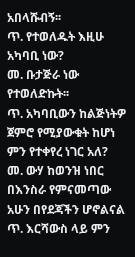አበላሹብኝ፡፡
ጥ. የተወለዱት እዚሁ አካባቢ ነው?
መ. ቡታጅራ ነው የተወለድኩት፡፡
ጥ. አካባቢውን ከልጅነትዎ ጀምሮ የሚያውቁት ከሆነ ምን የተቀየረ ነገር አለ?
መ. ውሃ ከወንዝ ነበር በእንስራ የምናመጣው አሁን በየደጃችን ሆኖልናል
ጥ. እርሻውስ ላይ ምን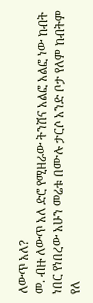ለውጥ አለ?
መ. ብዙ ለውጥ አለ ድሮ የሚዘራው ትንሽና አልፎ አልፎ ነው ከብት ነበር የነበረው አሁን መሬቱ በሙሉ ታርሶ አንድ ቦታ የለም ከብትም የለ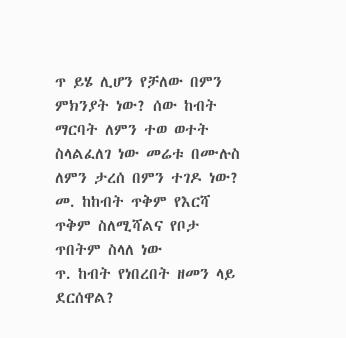ጥ ይሄ ሊሆን የቻለው በምን ምክንያት ነው? ሰው ከብት ማርባት ለምን ተወ ወተት ስላልፈለገ ነው መሬቱ በሙሉስ ለምን ታረሰ በምን ተገዶ ነው?
መ. ከከብት ጥቅም የእርሻ ጥቅም ስለሚሻልና የቦታ ጥበትም ስላለ ነው
ጥ. ከብት የነበረበት ዘመን ላይ ደርሰዋል?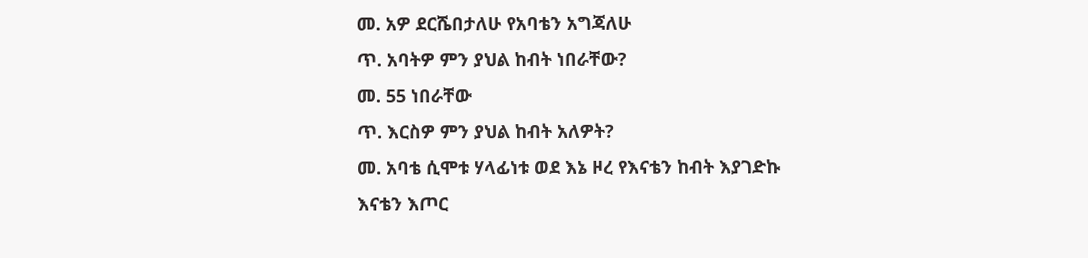መ. አዎ ደርሼበታለሁ የአባቴን አግጃለሁ
ጥ. አባትዎ ምን ያህል ከብት ነበራቸው?
መ. 55 ነበራቸው
ጥ. እርስዎ ምን ያህል ከብት አለዎት?
መ. አባቴ ሲሞቱ ሃላፊነቱ ወደ እኔ ዞረ የእናቴን ከብት እያገድኩ እናቴን እጦር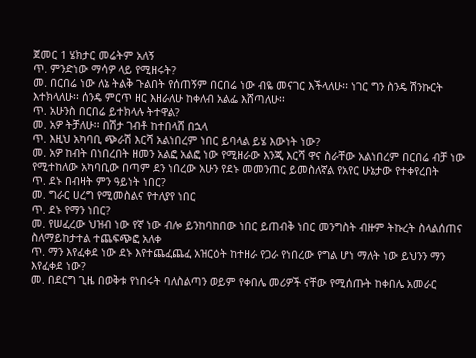ጀመር 1 ሄክታር መሬትም አለኝ
ጥ. ምንድነው ማሳዎ ላይ የሚዘሩት?
መ. በርበሬ ነው ለኔ ትልቅ ጉልበት የሰጠኝም በርበሬ ነው ብዬ መናገር እችላለሁ፡፡ ነገር ግን ስንዴ ሽንኩርት እተክላለሁ፡፡ ሰንዴ ምርጥ ዘር እዘራለሁ ከቀለብ አልፌ እሸጣለሁ፡፡
ጥ. አሁንስ በርበሬ ይተክላሉ ትተዋል?
መ. አዎ ትቻለሁ፡፡ በሽታ ገብቶ ከተበላሸ በኋላ
ጥ. እዚህ አካባቢ ጭራሽ እርሻ አልነበረም ነበር ይባላል ይሄ እውነት ነው?
መ. አዎ ከብት በነበረበት ዘመን አልፎ አልፎ ነው የሚዘራው እንጂ እርሻ ዋና ስራቸው አልነበረም በርበሬ ብቻ ነው የሚተከለው አካባቢው በጣም ደን ነበረው አሁን የደኑ መመንጠር ይመስለኛል የአየር ሁኔታው የተቀየረበት
ጥ. ደኑ በብዛት ምን ዓይነት ነበር?
መ. ግራር ሀረግ የሚመስልና የተለያየ ነበር
ጥ. ደኑ የማን ነበር?
መ. የሠፈረው ህዝብ ነው የኛ ነው ብሎ ይንከባከበው ነበር ይጠብቅ ነበር መንግስት ብዙም ትኩረት ስላልሰጠና ስለማይከታተል ተጨፍጭፎ አለቀ
ጥ. ማን እየፈቀደ ነው ደኑ እየተጨፈጨፈ አዝርዕት ከተዘራ የጋራ የነበረው የግል ሆነ ማለት ነው ይህንን ማን እየፈቀደ ነው?
መ. በደርግ ጊዜ በወቅቱ የነበሩት ባለስልጣን ወይም የቀበሌ መሪዎች ናቸው የሚሰጡት ከቀበሌ አመራር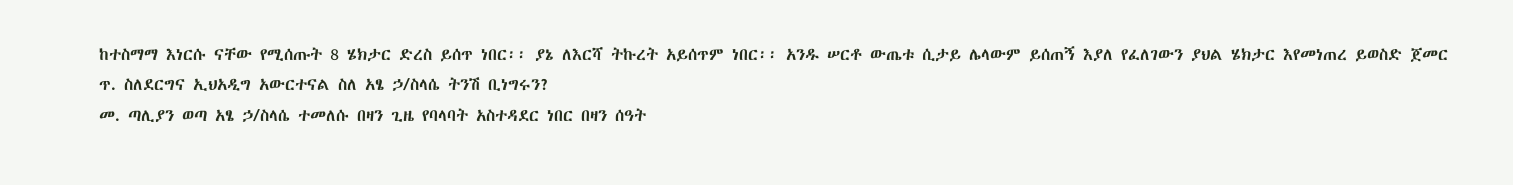ከተስማማ እነርሱ ናቸው የሚሰጡት 8 ሄክታር ድረስ ይሰጥ ነበር፡፡ ያኔ ለእርሻ ትኩረት አይሰጥም ነበር፡፡ አንዱ ሠርቶ ውጤቱ ሲታይ ሌላውም ይሰጠኝ እያለ የፈለገውን ያህል ሄክታር እየመነጠረ ይወስድ ጀመር
ጥ. ስለደርግና ኢህአዲግ አውርተናል ስለ አፄ ኃ/ስላሴ ትንሽ ቢነግሩን?
መ. ጣሊያን ወጣ አፄ ኃ/ስላሴ ተመለሱ በዛን ጊዜ የባላባት አስተዳደር ነበር በዛን ሰዓት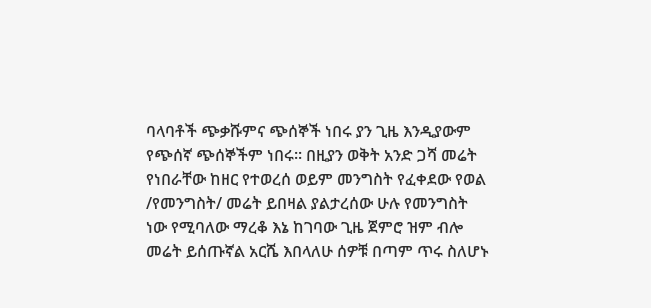ባላባቶች ጭቃሹምና ጭሰኞች ነበሩ ያን ጊዜ እንዲያውም የጭሰኛ ጭሰኞችም ነበሩ፡፡ በዚያን ወቅት አንድ ጋሻ መሬት የነበራቸው ከዘር የተወረሰ ወይም መንግስት የፈቀደው የወል /የመንግስት/ መሬት ይበዛል ያልታረሰው ሁሉ የመንግስት ነው የሚባለው ማረቆ እኔ ከገባው ጊዜ ጀምሮ ዝም ብሎ መሬት ይሰጡኛል አርሼ እበላለሁ ሰዎቹ በጣም ጥሩ ስለሆኑ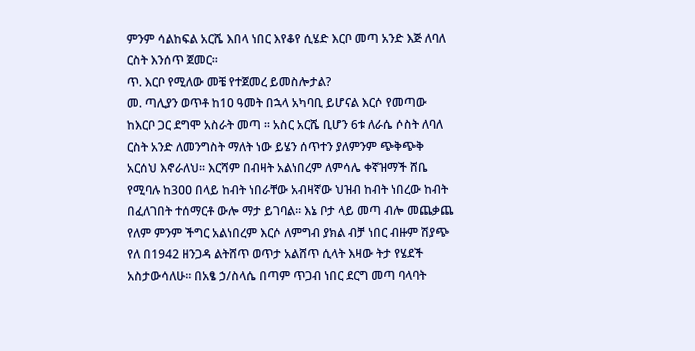ምንም ሳልከፍል አርሼ እበላ ነበር እየቆየ ሲሄድ እርቦ መጣ አንድ እጅ ለባለ ርስት እንሰጥ ጀመር፡፡
ጥ. እርቦ የሚለው መቼ የተጀመረ ይመስሎታል?
መ. ጣሊያን ወጥቶ ከ1ዐ ዓመት በኋላ አካባቢ ይሆናል እርሶ የመጣው ከእርቦ ጋር ደግሞ አስራት መጣ ፡፡ አስር አርሼ ቢሆን 6ቱ ለራሴ ሶስት ለባለ ርስት አንድ ለመንግስት ማለት ነው ይሄን ሰጥተን ያለምንም ጭቅጭቅ አርሰህ እኖራለህ፡፡ እርሻም በብዛት አልነበረም ለምሳሌ ቀኛዝማች ሸቤ የሚባሉ ከ3ዐዐ በላይ ከብት ነበራቸው አብዛኛው ህዝብ ከብት ነበረው ከብት በፈለገበት ተሰማርቶ ውሎ ማታ ይገባል፡፡ እኔ ቦታ ላይ መጣ ብሎ መጨቃጨ የለም ምንም ችግር አልነበረም እርሶ ለምግብ ያክል ብቻ ነበር ብዙም ሽያጭ የለ በ1942 ዘንጋዳ ልትሸጥ ወጥታ አልሸጥ ሲላት እዛው ትታ የሄደች አስታውሳለሁ፡፡ በአፄ ኃ/ስላሴ በጣም ጥጋብ ነበር ደርግ መጣ ባላባት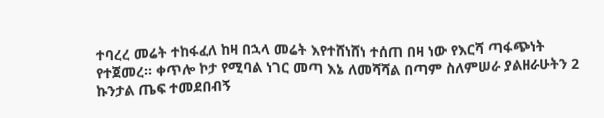ተባረረ መሬት ተከፋፈለ ከዛ በኋላ መሬት እየተሸነሸነ ተሰጠ በዛ ነው የእርሻ ጣፋጭነት የተጀመረ፡፡ ቀጥሎ ኮታ የሚባል ነገር መጣ እኔ ለመሻሻል በጣም ስለምሠራ ያልዘራሁትን 2 ኩንታል ጤፍ ተመደበብኝ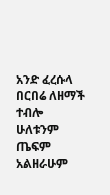አንድ ፈረሱላ በርበሬ ለዘማች ተብሎ ሁለቱንም ጤፍም አልዘራሁም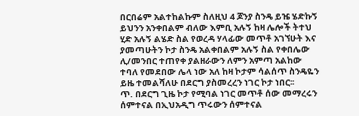በርበሬም አልተከልኩም ስለዚህ 4 ጆንያ ስንዴ ይዤ ሄድኩኝ ይህንን አንቀበልም ብለው እምቢ አሉኝ ከዛ ሌሎች ትተህ ሂድ አሉኝ ልሄድ ስል የወረዳ ሃላፊው መጥቶ አገኘሁት እና ያመጣሁትን ኮታ ስንዴ አልቀበልም አሉኝ ስል የቀበሌው ሊ/መንበር ተጠየቀ ያልዘራውን ለምን አምጣ አልከው ተባለ የመደበው ሌላ ነው አለ ከዛ ኮታም ሳልሰጥ ስንዴዬን ይዜ ተመልሻለሁ በደርግ ያስመረረን ነገር ኮታ ነበር፡፡
ጥ. በደርግ ጊዜ ኮታ የሚባል ነገር መጥቶ ሰው መማረሩን ሰምተናል በኢህአዲግ ጥሩውን ሰምተናል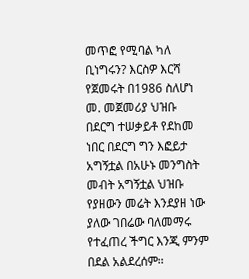መጥፎ የሚባል ካለ ቢነግሩን? እርስዎ እርሻ የጀመሩት በ1986 ስለሆነ
መ. መጀመሪያ ህዝቡ በደርግ ተሠቃይቶ የደከመ ነበር በደርግ ግን እፎይታ አግኝቷል በአሁኑ መንግስት መብት አግኝቷል ህዝቡ የያዘውን መሬት እንደያዘ ነው ያለው ገበሬው ባለመማሩ የተፈጠረ ችግር እንጂ ምንም በደል አልደረሰም፡፡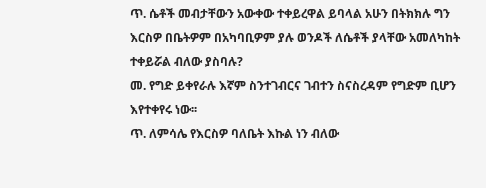ጥ. ሴቶች መብታቸውን አውቀው ተቀይረዋል ይባላል አሁን በትክክሉ ግን እርስዎ በቤትዎም በአካባቢዎም ያሉ ወንዶች ለሴቶች ያላቸው አመለካከት ተቀይሯል ብለው ያስባሉ?
መ. የግድ ይቀየራሉ እኛም ስንተገብርና ገብተን ስናስረዳም የግድም ቢሆን እየተቀየሩ ነው፡፡
ጥ. ለምሳሌ የእርስዎ ባለቤት እኩል ነን ብለው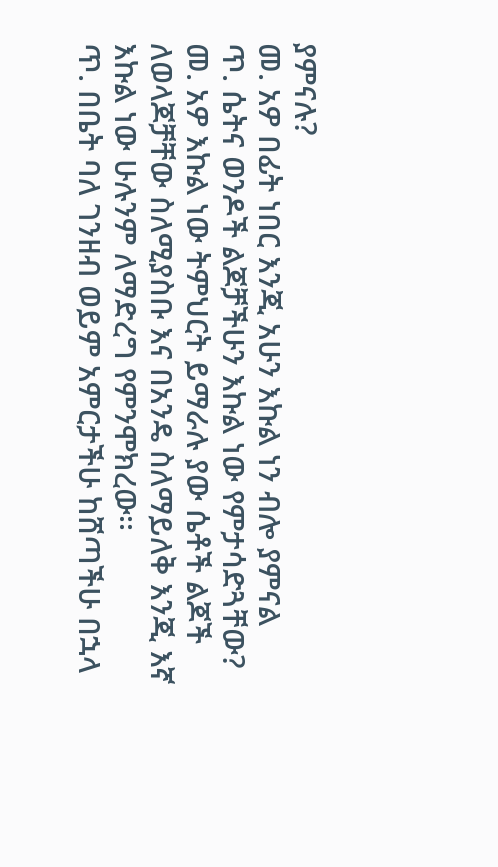ያምናሉ?
መ. አዎ በፊት ነበር እንጂ አሁን እኩል ነን ብሎ ያምናል
ጥ. ሴትና ወንዶች ልጆቻችሁን እኩል ነው የምታሳድጓቸው?
መ. አዎ እኩል ነው ትምህርት ይማራሉ ያው ሴቶች ልጆች ለወላጆቻቸው ስለሚያስቡ እና በአንዴ ስለማይለቅ እንጂ እኛ እኩል ነው ሁሉንም ለማድረግ የምንሞክረው፡፡
ጥ. በቤት ባለ ገንዘብ ወይም አምርታችሁ ከሸጣችሁ በኋላ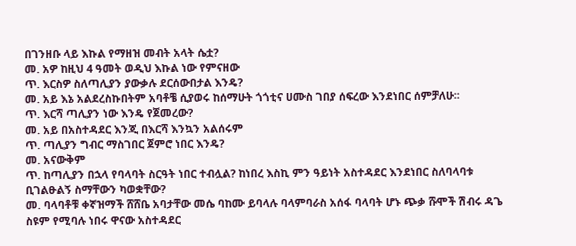በገንዘቡ ላይ እኩል የማዘዝ መብት አላት ሴቷ?
መ. አዎ ከዚህ 4 ዓመት ወዲህ እኩል ነው የምናዘው
ጥ. እርስዎ ስለጣሊያን ያውቃሉ ደርሰውበታል እንዴ?
መ. አይ እኔ አልደረስኩበትም አባቶቼ ሲያወሩ ከሰማሁት ጎጎቲና ሀሙስ ገበያ ሰፍረው እንደነበር ሰምቻለሁ፡፡
ጥ. እርሻ ጣሊያን ነው እንዴ የጀመረው?
መ. አይ በአስተዳደር እንጂ በእርሻ እንኳን አልሰሩም
ጥ. ጣሊያን ግብር ማስገበር ጀምሮ ነበር እንዴ?
መ. አናውቅም
ጥ. ከጣሊያን በኋላ የባላባት ስርዓት ነበር ተብሏል? ከነበረ እስኪ ምን ዓይነት አስተዳደር እንደነበር ስለባላባቱ ቢገልፁልኝ ስማቸውን ካወቋቸው?
መ. ባላባቶቹ ቀኛዝማች ሸሸቤ አባታቸው መሴ ባከሙ ይባላሉ ባላምባራስ አሰፋ ባላባት ሆኑ ጭቃ ሹሞች ሽብሩ ዳጌ ስዩም የሚባሉ ነበሩ ዋናው አስተዳደር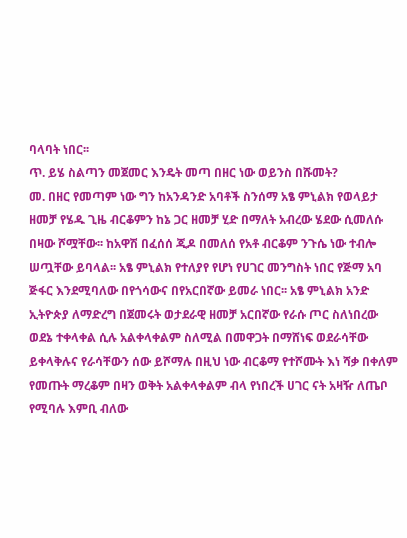ባላባት ነበር፡፡
ጥ. ይሄ ስልጣን መጀመር እንዴት መጣ በዘር ነው ወይንስ በሹመት?
መ. በዘር የመጣም ነው ግን ከአንዳንድ አባቶች ስንሰማ አፄ ምኒልክ የወላይታ ዘመቻ የሄዱ ጊዜ ብርቆምን ከኔ ጋር ዘመቻ ሂድ በማለት አብረው ሄደው ሲመለሱ በዛው ሾሟቸው፡፡ ከአዋሽ በፈሰሰ ጂዶ በመለሰ የአቶ ብርቆም ንጉሴ ነው ተብሎ ሠጧቸው ይባላል፡፡ አፄ ምኒልክ የተለያየ የሆነ የሀገር መንግስት ነበር የጅማ አባ ጅፋር እንደሚባለው በየጎሳውና በየአርበኛው ይመራ ነበር፡፡ አፄ ምኒልክ አንድ ኢትዮጵያ ለማድረግ በጀመሩት ወታደራዊ ዘመቻ አርበኛው የራሱ ጦር ስለነበረው ወደኔ ተቀላቀል ሲሉ አልቀላቀልም ስለሚል በመዋጋት በማሸነፍ ወደራሳቸው ይቀላቅሉና የራሳቸውን ሰው ይሾማሉ በዚህ ነው ብርቆማ የተሾሙት እነ ሻቃ በቀለም የመጡት ማረቆም በዛን ወቅት አልቀላቀልም ብላ የነበረች ሀገር ናት አዛዥ ለጤቦ የሚባሉ እምቢ ብለው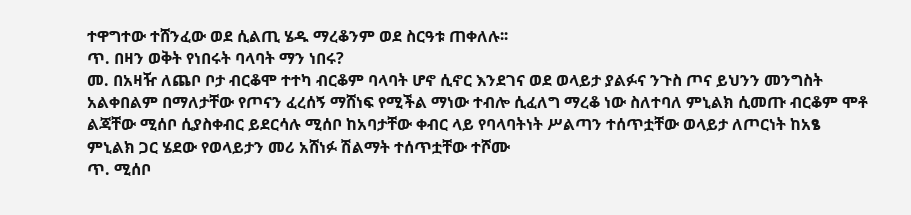ተዋግተው ተሸንፈው ወደ ሲልጢ ሄዱ ማረቆንም ወደ ስርዓቱ ጠቀለሉ፡፡
ጥ. በዛን ወቅት የነበሩት ባላባት ማን ነበሩ?
መ. በአዛዥ ለጨቦ ቦታ ብርቆሞ ተተካ ብርቆም ባላባት ሆኖ ሲኖር እንደገና ወደ ወላይታ ያልፉና ንጉስ ጦና ይህንን መንግስት አልቀበልም በማለታቸው የጦናን ፈረሰኝ ማሸነፍ የሚችል ማነው ተብሎ ሲፈለግ ማረቆ ነው ስለተባለ ምኒልክ ሲመጡ ብርቆም ሞቶ ልጃቸው ሚሰቦ ሲያስቀብር ይደርሳሉ ሚሰቦ ከአባታቸው ቀብር ላይ የባላባትነት ሥልጣን ተሰጥቷቸው ወላይታ ለጦርነት ከአፄ ምኒልክ ጋር ሄደው የወላይታን መሪ አሸነፉ ሽልማት ተሰጥቷቸው ተሾሙ
ጥ. ሚሰቦ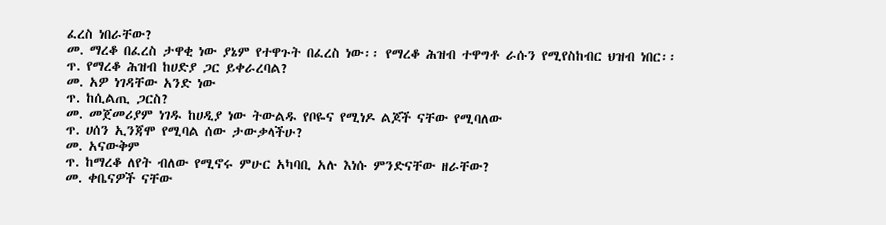ፈረስ ነበራቸው?
መ. ማረቆ በፈረስ ታዋቂ ነው ያኔም የተዋጉት በፈረስ ነው፡፡ የማረቆ ሕዝብ ተዋግቶ ራሱን የሚየስከብር ህዝብ ነበር፡፡
ጥ. የማረቆ ሕዝብ ከሀድያ ጋር ይቀራረባል?
መ. አዎ ነገዳቸው አንድ ነው
ጥ. ከሲልጢ ጋርስ?
መ. መጀመሪያም ነገዱ ከሀዲያ ነው ትውልዱ የቦዬና የሚነዶ ልጆች ናቸው የሚባለው
ጥ. ሀሰን ኢንጃሞ የሚባል ሰው ታውቃላችሁ?
መ. አናውቅም
ጥ. ከማረቆ ለየት ብለው የሚኖሩ ምሁር አካባቢ አሉ እነሱ ምንድናቸው ዘራቸው?
መ. ቀቤናዎች ናቸው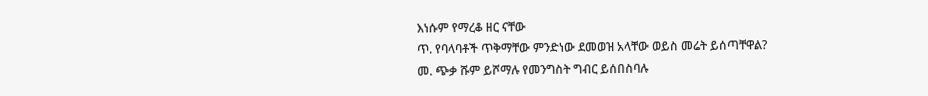እነሱም የማረቆ ዘር ናቸው
ጥ. የባላባቶች ጥቅማቸው ምንድነው ደመወዝ አላቸው ወይስ መሬት ይሰጣቸዋል?
መ. ጭቃ ሹም ይሾማሉ የመንግስት ግብር ይሰበስባሉ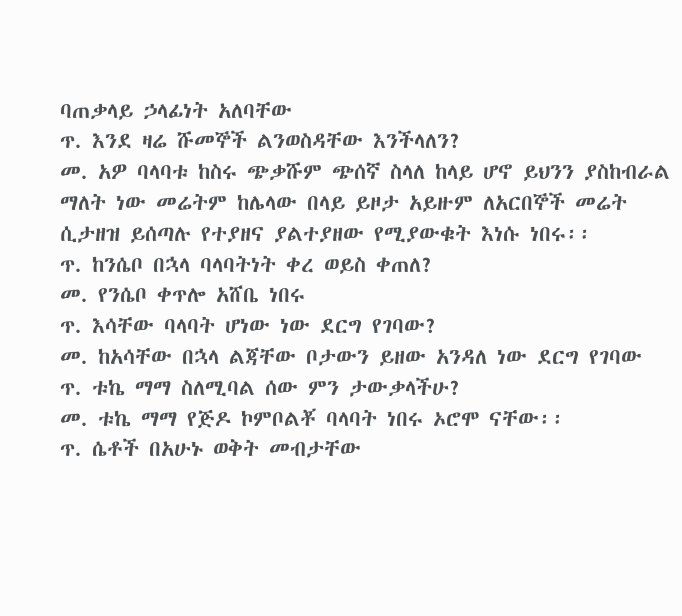ባጠቃላይ ኃላፊነት አለባቸው
ጥ. እንደ ዛሬ ሹመኞች ልንወስዳቸው እንችላለን?
መ. አዎ ባላባቱ ከስሩ ጭቃሹም ጭሰኛ ስላለ ከላይ ሆኖ ይህንን ያስከብራል ማለት ነው መሬትም ከሌላው በላይ ይዞታ አይዙም ለአርበኞች መሬት ሲታዘዝ ይሰጣሉ የተያዘና ያልተያዘው የሚያውቁት እነሱ ነበሩ፡፡
ጥ. ከንሴቦ በኋላ ባላባትነት ቀረ ወይስ ቀጠለ?
መ. የንሴቦ ቀጥሎ አሸቤ ነበሩ
ጥ. እሳቸው ባላባት ሆነው ነው ደርግ የገባው?
መ. ከአሳቸው በኋላ ልጃቸው ቦታውን ይዘው አንዳለ ነው ደርግ የገባው
ጥ. ቱኬ ማማ ስለሚባል ሰው ምን ታውቃላችሁ?
መ. ቱኬ ማማ የጅዶ ኮምቦልቾ ባላባት ነበሩ ኦሮሞ ናቸው፡፡
ጥ. ሴቶች በአሁኑ ወቅት መብታቸው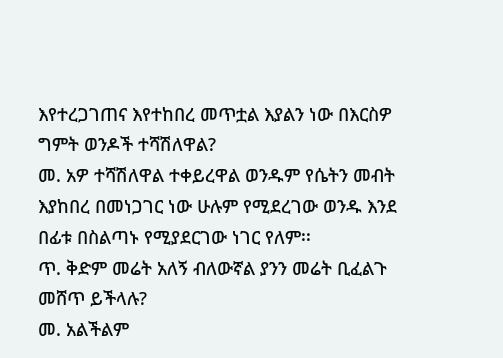እየተረጋገጠና እየተከበረ መጥቷል እያልን ነው በእርስዎ ግምት ወንዶች ተሻሽለዋል?
መ. አዎ ተሻሽለዋል ተቀይረዋል ወንዱም የሴትን መብት እያከበረ በመነጋገር ነው ሁሉም የሚደረገው ወንዱ እንደ በፊቱ በስልጣኑ የሚያደርገው ነገር የለም፡፡
ጥ. ቅድም መሬት አለኝ ብለውኛል ያንን መሬት ቢፈልጉ መሸጥ ይችላሉ?
መ. አልችልም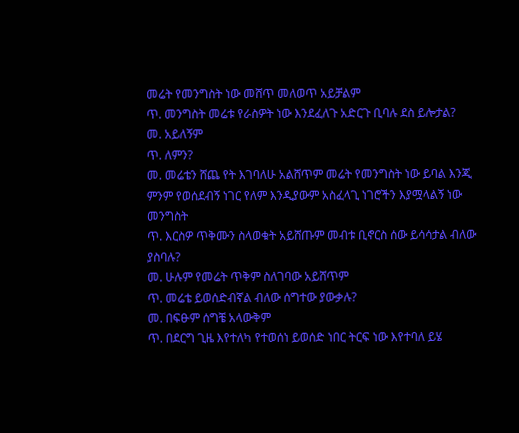መሬት የመንግስት ነው መሸጥ መለወጥ አይቻልም
ጥ. መንግስት መሬቱ የራስዎት ነው እንደፈለጉ አድርጉ ቢባሉ ደስ ይሎታል?
መ. አይለኝም
ጥ. ለምን?
መ. መሬቴን ሸጨ የት እገባለሁ አልሸጥም መሬት የመንግስት ነው ይባል እንጂ ምንም የወሰደብኝ ነገር የለም እንዲያውም አስፈላጊ ነገሮችን እያሟላልኝ ነው መንግስት
ጥ. እርስዎ ጥቅሙን ስላወቁት አይሸጡም መብቱ ቢኖርስ ሰው ይሳሳታል ብለው ያስባሉ?
መ. ሁሉም የመሬት ጥቅም ስለገባው አይሸጥም
ጥ. መሬቴ ይወሰድብኛል ብለው ሰግተው ያውቃሉ?
መ. በፍፁም ሰግቼ አላውቅም
ጥ. በደርግ ጊዜ እየተለካ የተወሰነ ይወሰድ ነበር ትርፍ ነው እየተባለ ይሄ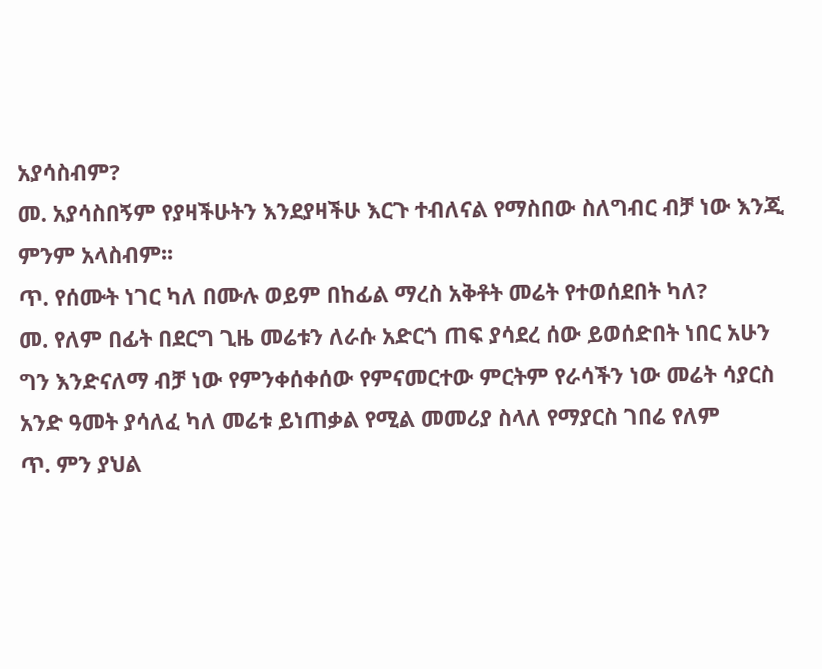አያሳስብም?
መ. አያሳስበኝም የያዛችሁትን እንደያዛችሁ እርጉ ተብለናል የማስበው ስለግብር ብቻ ነው እንጂ ምንም አላስብም፡፡
ጥ. የሰሙት ነገር ካለ በሙሉ ወይም በከፊል ማረስ አቅቶት መሬት የተወሰደበት ካለ?
መ. የለም በፊት በደርግ ጊዜ መሬቱን ለራሱ አድርጎ ጠፍ ያሳደረ ሰው ይወሰድበት ነበር አሁን ግን እንድናለማ ብቻ ነው የምንቀሰቀሰው የምናመርተው ምርትም የራሳችን ነው መሬት ሳያርስ አንድ ዓመት ያሳለፈ ካለ መሬቱ ይነጠቃል የሚል መመሪያ ስላለ የማያርስ ገበሬ የለም
ጥ. ምን ያህል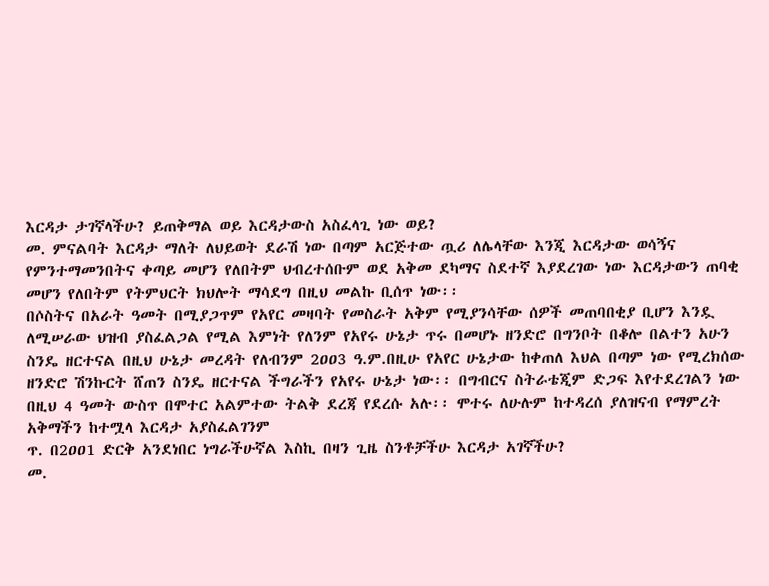እርዳታ ታገኛላችሁ? ይጠቅማል ወይ እርዳታውስ አስፈላጊ ነው ወይ?
መ. ምናልባት እርዳታ ማለት ለህይወት ደራሽ ነው በጣም አርጅተው ጧሪ ለሌላቸው እንጂ እርዳታው ወሳኝና የምንተማመንበትና ቀጣይ መሆን የለበትም ህብረተሰቡም ወደ አቅመ ደካማና ስደተኛ እያደረገው ነው እርዳታውን ጠባቂ መሆን የለበትም የትምህርት ክህሎት ማሳደግ በዚህ መልኩ ቢሰጥ ነው፡፡
በሶስትና በአራት ዓመት በሚያጋጥም የአየር መዛባት የመስራት አቅም የሚያንሳቸው ሰዎች መጠባበቂያ ቢሆን እንዷ ለሚሠራው ህዝብ ያስፈልጋል የሚል እምነት የለንም የአየሩ ሁኔታ ጥሩ በመሆኑ ዘንድሮ በግንቦት በቆሎ በልተን አሁን ስንዴ ዘርተናል በዚህ ሁኔታ መረዳት የለብንም 2ዐዐ3 ዓ.ም.በዚሁ የአየር ሁኔታው ከቀጠለ እህል በጣም ነው የሚረክሰው ዘንድሮ ሽንኩርት ሸጠን ስንዴ ዘርተናል ችግራችን የአየሩ ሁኔታ ነው፡፡ በግብርና ስትራቴጂም ድጋፍ እየተደረገልን ነው በዚህ 4 ዓመት ውስጥ በሞተር አልምተው ትልቅ ደረጃ የደረሱ አሉ፡፡ ሞተሩ ለሁሉም ከተዳረሰ ያለዝናብ የማምረት አቅማችን ከተሟላ እርዳታ አያስፈልገንም
ጥ. በ2ዐዐ1 ድርቅ አንደነበር ነግራችሁኛል እስኪ በዛን ጊዜ ስንቶቻችሁ እርዳታ አገኛችሁ?
መ.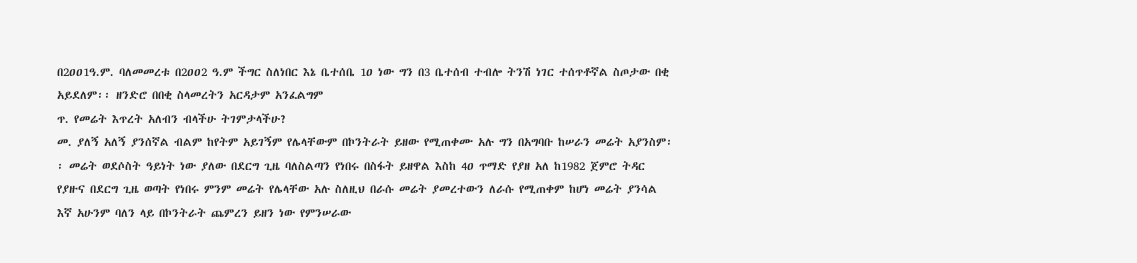በ2ዐዐ1ዓ.ም. ባለመመረቱ በ2ዐዐ2 ዓ.ም ችግር ስለነበር እኔ ቤተሰቤ 1ዐ ነው ግን በ3 ቤተሰብ ተብሎ ትንሽ ነገር ተሰጥቶኛል ስጦታው በቂ አይደለም፡፡ ዘንድሮ በበቂ ስላመረትን አርዳታም አንፈልግም
ጥ. የመሬት እጥረት አለብን ብላችሁ ትገምታላችሁ?
መ. ያለኝ አለኝ ያንሰኛል ብልም ከየትም አይገኝም የሌላቸውም በኮንትራት ይዘው የሚጠቀሙ አሉ ግን በአግባቡ ከሠራን መሬት አያንስም፡፡ መሬት ወደሶስት ዓይነት ነው ያለው በደርግ ጊዜ ባለስልጣን የነበሩ በስፋት ይዘዋል እስከ 4ዐ ጥማድ የያዘ አለ ከ1982 ጀምሮ ትዳር የያዙና በደርግ ጊዜ ወጣት የነበሩ ምንም መሬት የሌላቸው አሉ ስለዚህ በራሱ መሬት ያመረተውን ለራሱ የሚጠቀም ከሆነ መሬት ያንሳል እኛ አሁንም ባለን ላይ በኮንትራት ጨምረን ይዘን ነው የምንሠራው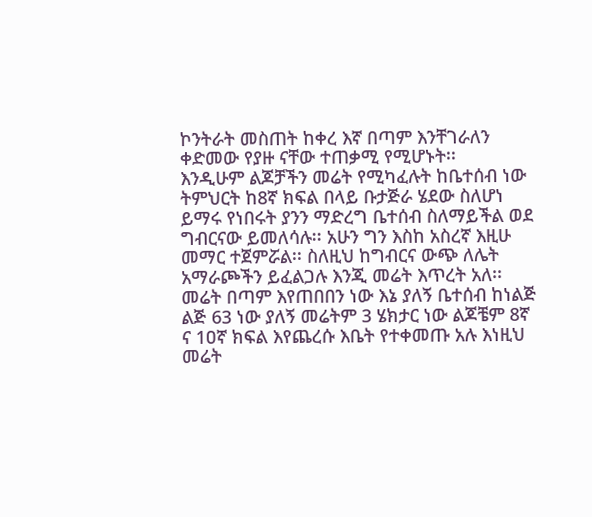ኮንትራት መስጠት ከቀረ እኛ በጣም እንቸገራለን ቀድመው የያዙ ናቸው ተጠቃሚ የሚሆኑት፡፡
እንዲሁም ልጆቻችን መሬት የሚካፈሉት ከቤተሰብ ነው ትምህርት ከ8ኛ ክፍል በላይ ቡታጅራ ሄደው ስለሆነ ይማሩ የነበሩት ያንን ማድረግ ቤተሰብ ስለማይችል ወደ ግብርናው ይመለሳሉ፡፡ አሁን ግን እስከ አስረኛ እዚሁ መማር ተጀምሯል፡፡ ስለዚህ ከግብርና ውጭ ለሌት አማራጮችን ይፈልጋሉ እንጂ መሬት እጥረት አለ፡፡
መሬት በጣም እየጠበበን ነው እኔ ያለኝ ቤተሰብ ከነልጅ ልጅ 63 ነው ያለኝ መሬትም 3 ሄክታር ነው ልጆቼም 8ኛ ና 1ዐኛ ክፍል እየጨረሱ እቤት የተቀመጡ አሉ እነዚህ መሬት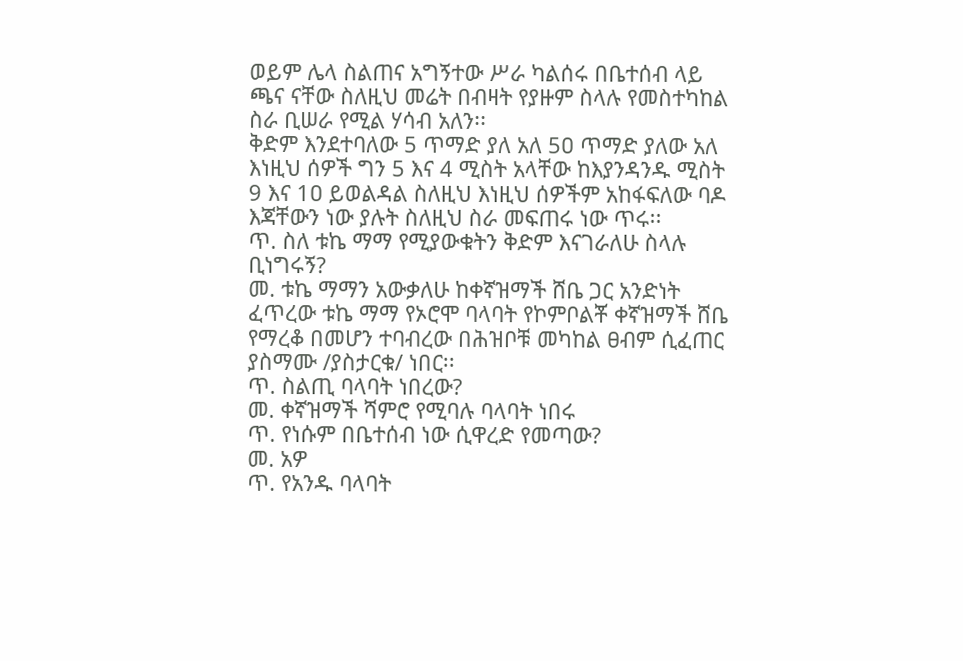ወይም ሌላ ስልጠና አግኝተው ሥራ ካልሰሩ በቤተሰብ ላይ ጫና ናቸው ስለዚህ መሬት በብዛት የያዙም ስላሉ የመስተካከል ስራ ቢሠራ የሚል ሃሳብ አለን፡፡
ቅድም እንደተባለው 5 ጥማድ ያለ አለ 5ዐ ጥማድ ያለው አለ እነዚህ ሰዎች ግን 5 እና 4 ሚስት አላቸው ከእያንዳንዱ ሚስት 9 እና 1ዐ ይወልዳል ስለዚህ እነዚህ ሰዎችም አከፋፍለው ባዶ እጃቸውን ነው ያሉት ስለዚህ ስራ መፍጠሩ ነው ጥሩ፡፡
ጥ. ስለ ቱኬ ማማ የሚያውቁትን ቅድም እናገራለሁ ስላሉ ቢነግሩኝ?
መ. ቱኬ ማማን አውቃለሁ ከቀኛዝማች ሸቤ ጋር አንድነት ፈጥረው ቱኬ ማማ የኦሮሞ ባላባት የኮምቦልቾ ቀኛዝማች ሸቤ የማረቆ በመሆን ተባብረው በሕዝቦቹ መካከል ፀብም ሲፈጠር ያስማሙ /ያስታርቁ/ ነበር፡፡
ጥ. ስልጢ ባላባት ነበረው?
መ. ቀኛዝማች ሻምሮ የሚባሉ ባላባት ነበሩ
ጥ. የነሱም በቤተሰብ ነው ሲዋረድ የመጣው?
መ. አዎ
ጥ. የአንዱ ባላባት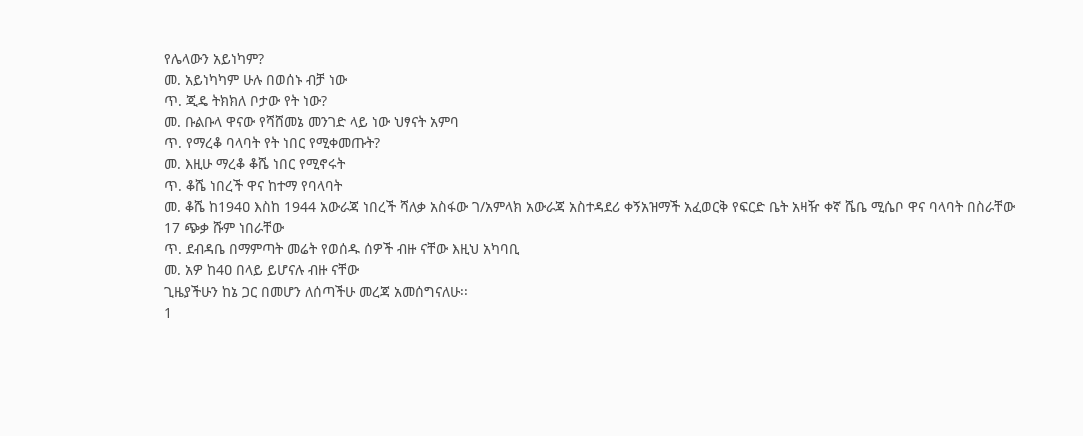የሌላውን አይነካም?
መ. አይነካካም ሁሉ በወሰኑ ብቻ ነው
ጥ. ጂዴ ትክክለ ቦታው የት ነው?
መ. ቡልቡላ ዋናው የሻሸመኔ መንገድ ላይ ነው ህፃናት አምባ
ጥ. የማረቆ ባላባት የት ነበር የሚቀመጡት?
መ. እዚሁ ማረቆ ቆሼ ነበር የሚኖሩት
ጥ. ቆሼ ነበረች ዋና ከተማ የባላባት
መ. ቆሼ ከ194ዐ እስከ 1944 አውራጃ ነበረች ሻለቃ አስፋው ገ/አምላክ አውራጃ አስተዳደሪ ቀኝአዝማች አፈወርቅ የፍርድ ቤት አዛዥ ቀኛ ሼቤ ሚሴቦ ዋና ባላባት በስራቸው 17 ጭቃ ሹም ነበራቸው
ጥ. ደብዳቤ በማምጣት መሬት የወሰዱ ሰዎች ብዙ ናቸው እዚህ አካባቢ
መ. አዎ ከ4ዐ በላይ ይሆናሉ ብዙ ናቸው
ጊዜያችሁን ከኔ ጋር በመሆን ለሰጣችሁ መረጃ አመሰግናለሁ፡፡
1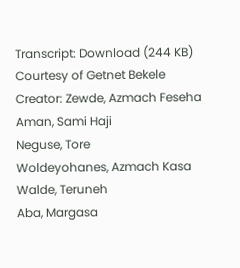Transcript: Download (244 KB)
Courtesy of Getnet Bekele
Creator: Zewde, Azmach Feseha
Aman, Sami Haji
Neguse, Tore
Woldeyohanes, Azmach Kasa
Walde, Teruneh
Aba, Margasa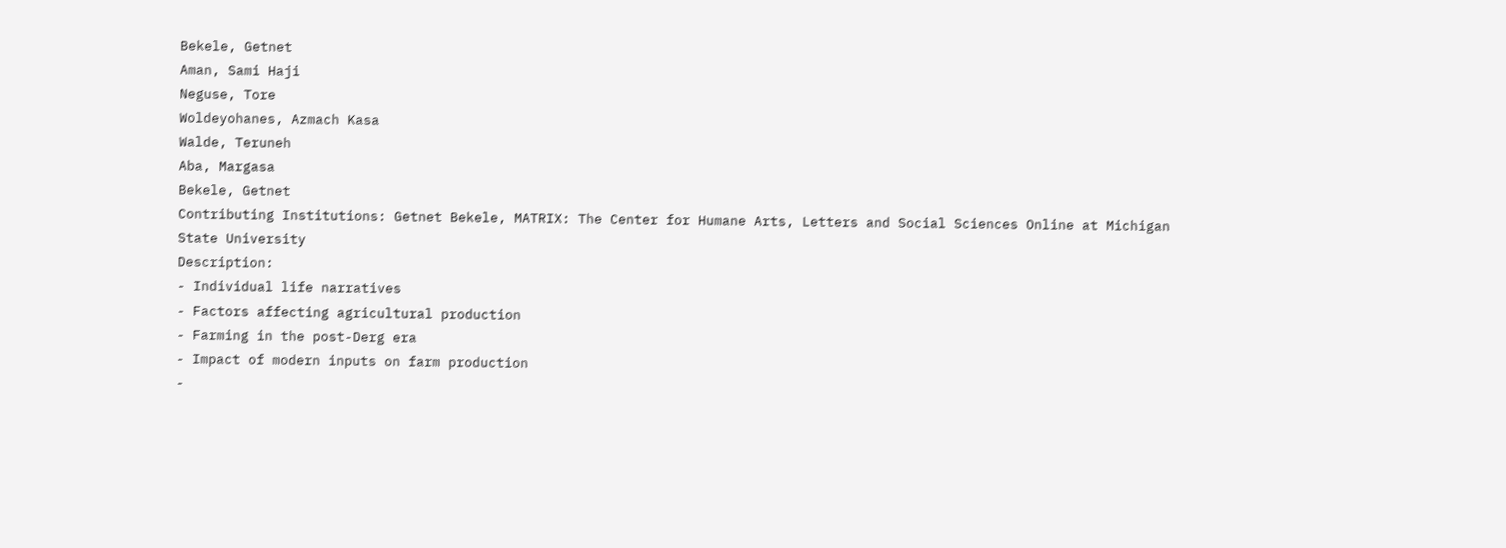Bekele, Getnet
Aman, Sami Haji
Neguse, Tore
Woldeyohanes, Azmach Kasa
Walde, Teruneh
Aba, Margasa
Bekele, Getnet
Contributing Institutions: Getnet Bekele, MATRIX: The Center for Humane Arts, Letters and Social Sciences Online at Michigan State University
Description:
- Individual life narratives
- Factors affecting agricultural production
- Farming in the post-Derg era
- Impact of modern inputs on farm production
-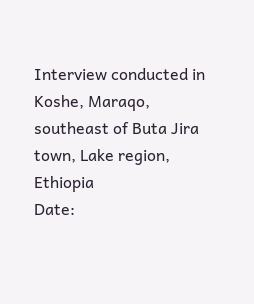Interview conducted in Koshe, Maraqo, southeast of Buta Jira town, Lake region, Ethiopia
Date: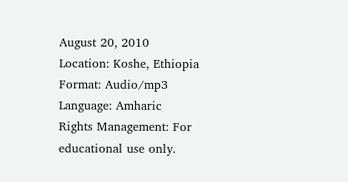August 20, 2010
Location: Koshe, Ethiopia
Format: Audio/mp3
Language: Amharic
Rights Management: For educational use only.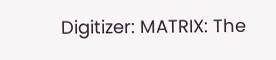Digitizer: MATRIX: The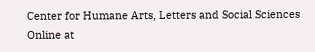Center for Humane Arts, Letters and Social Sciences Online at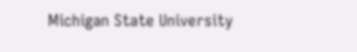Michigan State University